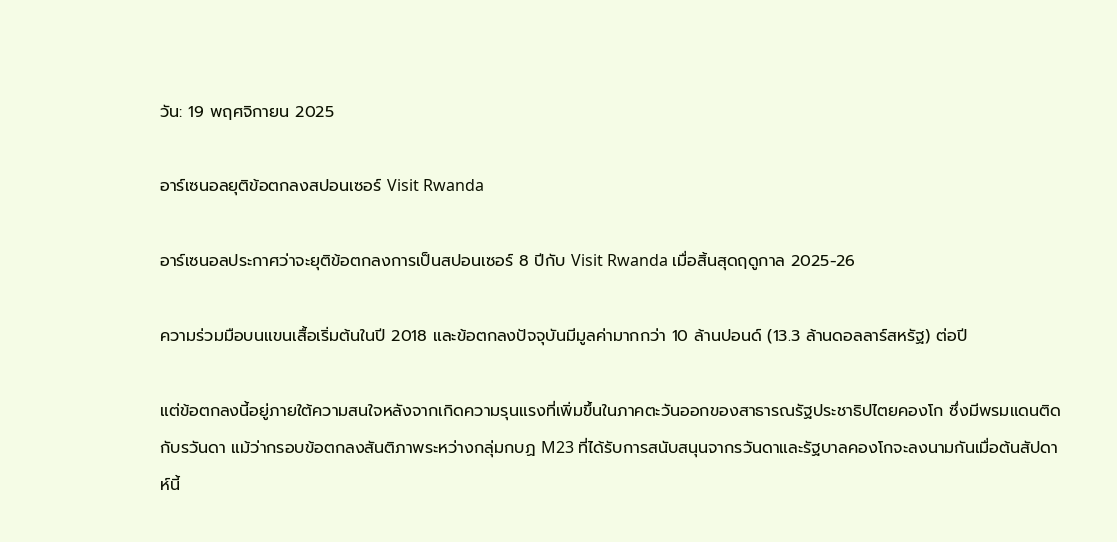วัน: 19 พฤศจิกายน 2025

อาร์เซนอลยุติข้อตกลงสปอนเซอร์ Visit Rwanda

อาร์เซนอลประกาศว่าจะยุติข้อตกลงการเป็นสปอนเซอร์ 8 ปีกับ Visit Rwanda เมื่อสิ้นสุดฤดูกาล 2025-26

ความร่วมมือบนแขนเสื้อเริ่มต้นในปี 2018 และข้อตกลงปัจจุบันมีมูลค่ามากกว่า 10 ล้านปอนด์ (13.3 ล้านดอลลาร์สหรัฐ) ต่อปี

แต่ข้อตกลงนี้อยู่ภายใต้ความสนใจหลังจากเกิดความรุนแรงที่เพิ่มขึ้นในภาคตะวันออกของสาธารณรัฐประชาธิปไตยคองโก ซึ่งมีพรมแดนติดกับรวันดา แม้ว่ากรอบข้อตกลงสันติภาพระหว่างกลุ่มกบฏ M23 ที่ได้รับการสนับสนุนจากรวันดาและรัฐบาลคองโกจะลงนามกันเมื่อต้นสัปดาห์นี้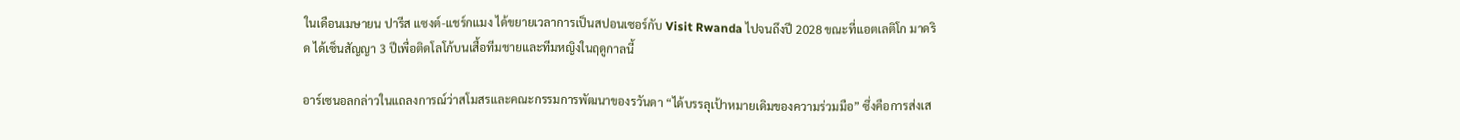ในเดือนเมษายน ปารีส แซงต์-แชร์กแมง ได้ขยายเวลาการเป็นสปอนเซอร์กับ Visit Rwanda ไปจนถึงปี 2028 ขณะที่แอตเลติโก มาดริด ได้เซ็นสัญญา 3 ปีเพื่อติดโลโก้บนเสื้อทีมชายและทีมหญิงในฤดูกาลนี้

อาร์เซนอลกล่าวในแถลงการณ์ว่าสโมสรและคณะกรรมการพัฒนาของรวันดา “ได้บรรลุเป้าหมายเดิมของความร่วมมือ” ซึ่งคือการส่งเส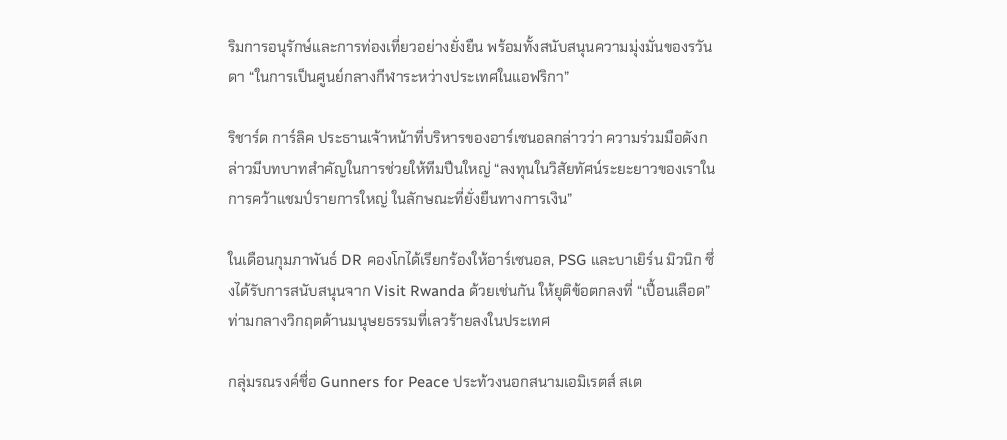ริมการอนุรักษ์และการท่องเที่ยวอย่างยั่งยืน พร้อมทั้งสนับสนุนความมุ่งมั่นของรวันดา “ในการเป็นศูนย์กลางกีฬาระหว่างประเทศในแอฟริกา”

ริชาร์ด การ์ลิค ประธานเจ้าหน้าที่บริหารของอาร์เซนอลกล่าวว่า ความร่วมมือดังกล่าวมีบทบาทสำคัญในการช่วยให้ทีมปืนใหญ่ “ลงทุนในวิสัยทัศน์ระยะยาวของเราในการคว้าแชมป์รายการใหญ่ ในลักษณะที่ยั่งยืนทางการเงิน”

ในเดือนกุมภาพันธ์ DR คองโกได้เรียกร้องให้อาร์เซนอล, PSG และบาเยิร์น มิวนิก ซึ่งได้รับการสนับสนุนจาก Visit Rwanda ด้วยเช่นกัน ให้ยุติข้อตกลงที่ “เปื้อนเลือด” ท่ามกลางวิกฤตด้านมนุษยธรรมที่เลวร้ายลงในประเทศ

กลุ่มรณรงค์ชื่อ Gunners for Peace ประท้วงนอกสนามเอมิเรตส์ สเต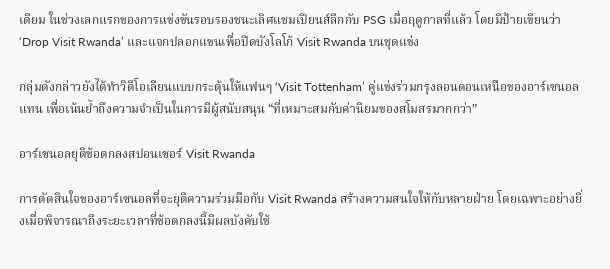เดียม ในช่วงเลกแรกของการแข่งขันรอบรองชนะเลิศแชมเปียนส์ลีกกับ PSG เมื่อฤดูกาลที่แล้ว โดยมีป้ายเขียนว่า ‘Drop Visit Rwanda’ และแจกปลอกแขนเพื่อปิดบังโลโก้ Visit Rwanda บนชุดแข่ง

กลุ่มดังกล่าวยังได้ทำวิดีโอเลียนแบบกระตุ้นให้แฟนๆ ‘Visit Tottenham’ คู่แข่งร่วมกรุงลอนดอนเหนือของอาร์เซนอล แทน เพื่อเน้นย้ำถึงความจำเป็นในการมีผู้สนับสนุน “ที่เหมาะสมกับค่านิยมของสโมสรมากกว่า”

อาร์เซนอลยุติข้อตกลงสปอนเซอร์ Visit Rwanda

การตัดสินใจของอาร์เซนอลที่จะยุติความร่วมมือกับ Visit Rwanda สร้างความสนใจให้กับหลายฝ่าย โดยเฉพาะอย่างยิ่งเมื่อพิจารณาถึงระยะเวลาที่ข้อตกลงนี้มีผลบังคับใช้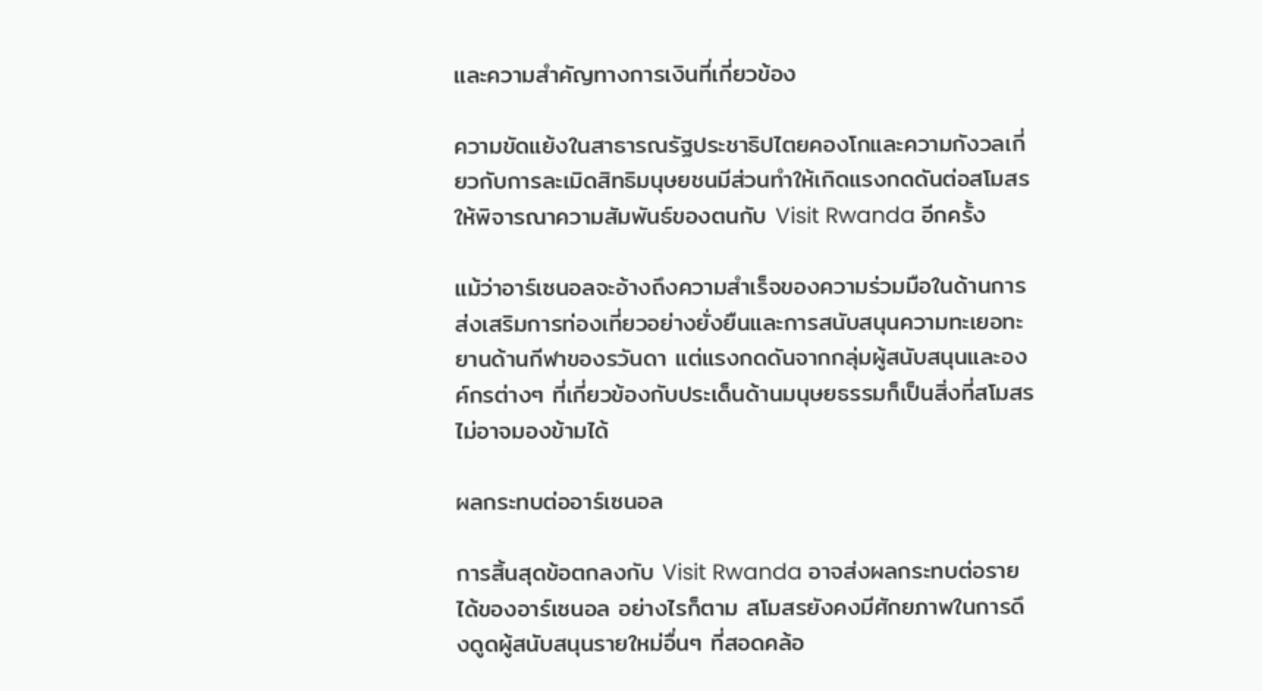และความสำคัญทางการเงินที่เกี่ยวข้อง

ความขัดแย้งในสาธารณรัฐประชาธิปไตยคองโกและความกังวลเกี่ยวกับการละเมิดสิทธิมนุษยชนมีส่วนทำให้เกิดแรงกดดันต่อสโมสรให้พิจารณาความสัมพันธ์ของตนกับ Visit Rwanda อีกครั้ง

แม้ว่าอาร์เซนอลจะอ้างถึงความสำเร็จของความร่วมมือในด้านการส่งเสริมการท่องเที่ยวอย่างยั่งยืนและการสนับสนุนความทะเยอทะยานด้านกีฬาของรวันดา แต่แรงกดดันจากกลุ่มผู้สนับสนุนและองค์กรต่างๆ ที่เกี่ยวข้องกับประเด็นด้านมนุษยธรรมก็เป็นสิ่งที่สโมสรไม่อาจมองข้ามได้

ผลกระทบต่ออาร์เซนอล

การสิ้นสุดข้อตกลงกับ Visit Rwanda อาจส่งผลกระทบต่อรายได้ของอาร์เซนอล อย่างไรก็ตาม สโมสรยังคงมีศักยภาพในการดึงดูดผู้สนับสนุนรายใหม่อื่นๆ ที่สอดคล้อ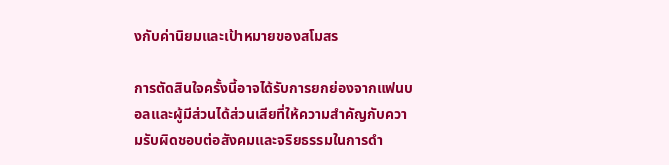งกับค่านิยมและเป้าหมายของสโมสร

การตัดสินใจครั้งนี้อาจได้รับการยกย่องจากแฟนบอลและผู้มีส่วนได้ส่วนเสียที่ให้ความสำคัญกับความรับผิดชอบต่อสังคมและจริยธรรมในการดำ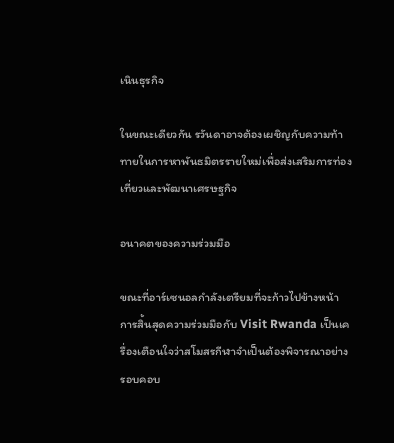เนินธุรกิจ

ในขณะเดียวกัน รวันดาอาจต้องเผชิญกับความท้าทายในการหาพันธมิตรรายใหม่เพื่อส่งเสริมการท่องเที่ยวและพัฒนาเศรษฐกิจ

อนาคตของความร่วมมือ

ขณะที่อาร์เซนอลกำลังเตรียมที่จะก้าวไปข้างหน้า การสิ้นสุดความร่วมมือกับ Visit Rwanda เป็นเครื่องเตือนใจว่าสโมสรกีฬาจำเป็นต้องพิจารณาอย่างรอบคอบ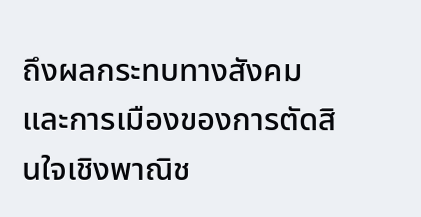ถึงผลกระทบทางสังคมและการเมืองของการตัดสินใจเชิงพาณิช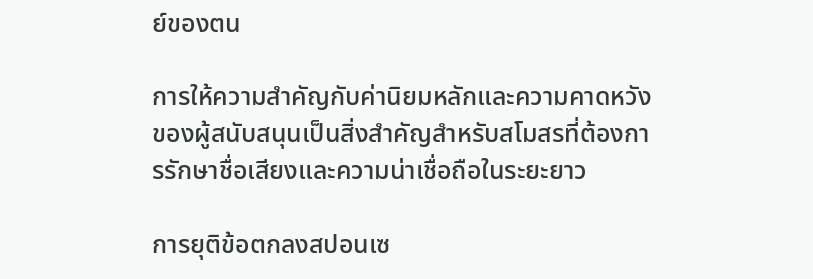ย์ของตน

การให้ความสำคัญกับค่านิยมหลักและความคาดหวังของผู้สนับสนุนเป็นสิ่งสำคัญสำหรับสโมสรที่ต้องการรักษาชื่อเสียงและความน่าเชื่อถือในระยะยาว

การยุติข้อตกลงสปอนเซ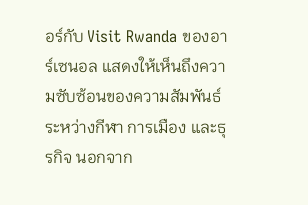อร์กับ Visit Rwanda ของอาร์เซนอล แสดงให้เห็นถึงความซับซ้อนของความสัมพันธ์ระหว่างกีฬา การเมือง และธุรกิจ นอกจาก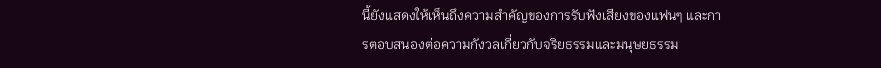นี้ยังแสดงให้เห็นถึงความสำคัญของการรับฟังเสียงของแฟนๆ และการตอบสนองต่อความกังวลเกี่ยวกับจริยธรรมและมนุษยธรรม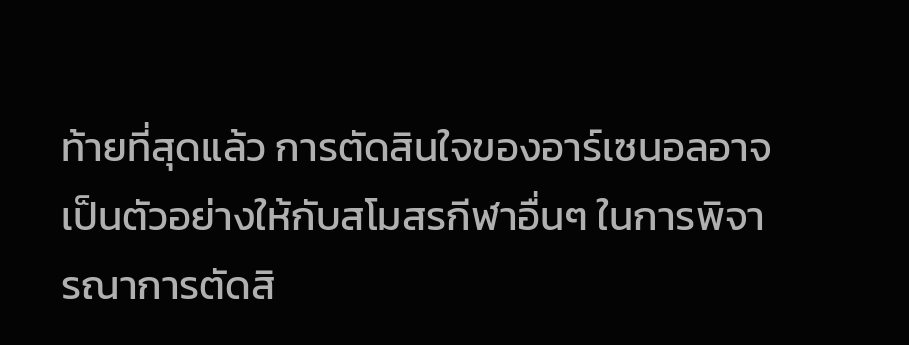ท้ายที่สุดแล้ว การตัดสินใจของอาร์เซนอลอาจเป็นตัวอย่างให้กับสโมสรกีฬาอื่นๆ ในการพิจารณาการตัดสิ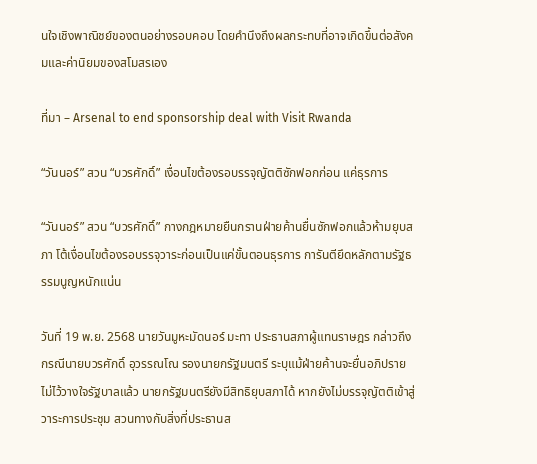นใจเชิงพาณิชย์ของตนอย่างรอบคอบ โดยคำนึงถึงผลกระทบที่อาจเกิดขึ้นต่อสังคมและค่านิยมของสโมสรเอง

ที่มา – Arsenal to end sponsorship deal with Visit Rwanda

“วันนอร์” สวน “บวรศักดิ์” เงื่อนไขต้องรอบรรจุญัตติซักฟอกก่อน แค่ธุรการ

“วันนอร์” สวน “บวรศักดิ์” กางกฎหมายยืนกรานฝ่ายค้านยื่นซักฟอกแล้วห้ามยุบสภา โต้เงื่อนไขต้องรอบรรจุวาระก่อนเป็นแค่ขั้นตอนธุรการ การันตียึดหลักตามรัฐธรรมนูญหนักแน่น

วันที่ 19 พ.ย. 2568 นายวันมูหะมัดนอร์ มะทา ประธานสภาผู้แทนราษฎร กล่าวถึงกรณีนายบวรศักดิ์ อุวรรณโณ รองนายกรัฐมนตรี ระบุแม้ฝ่ายค้านจะยื่นอภิปรายไม่ไว้วางใจรัฐบาลแล้ว นายกรัฐมนตรียังมีสิทธิยุบสภาได้ หากยังไม่บรรจุญัตติเข้าสู่วาระการประชุม สวนทางกับสิ่งที่ประธานส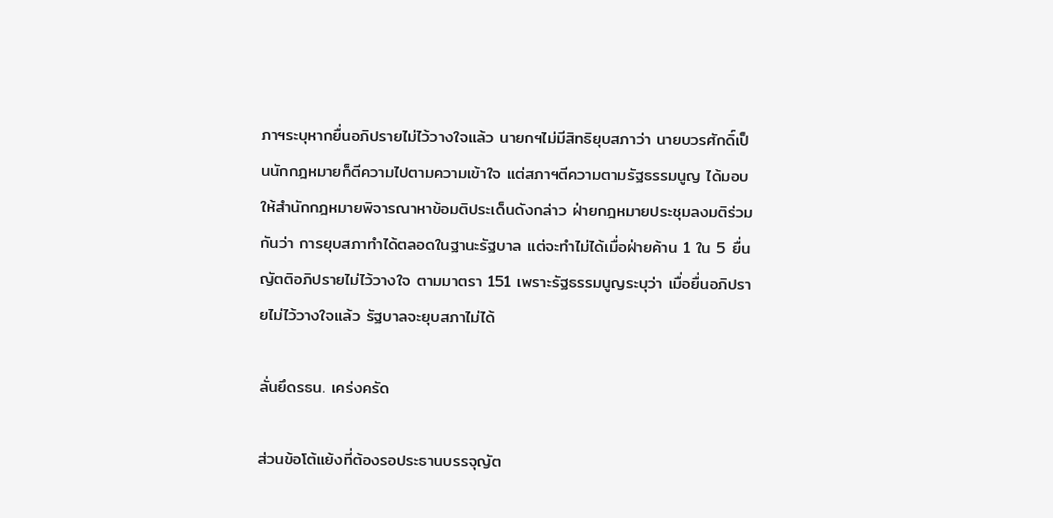ภาฯระบุหากยื่นอภิปรายไม่ไว้วางใจแล้ว นายกฯไม่มีสิทธิยุบสภาว่า นายบวรศักดิ์เป็นนักกฎหมายก็ตีความไปตามความเข้าใจ แต่สภาฯตีความตามรัฐธรรมนูญ ได้มอบให้สำนักกฎหมายพิจารณาหาข้อมติประเด็นดังกล่าว ฝ่ายกฎหมายประชุมลงมติร่วมกันว่า การยุบสภาทำได้ตลอดในฐานะรัฐบาล แต่จะทำไม่ได้เมื่อฝ่ายค้าน 1 ใน 5 ยื่นญัตติอภิปรายไม่ไว้วางใจ ตามมาตรา 151 เพราะรัฐธรรมนูญระบุว่า เมื่อยื่นอภิปรายไม่ไว้วางใจแล้ว รัฐบาลจะยุบสภาไม่ได้

ลั่นยึดรธน. เคร่งครัด

ส่วนข้อโต้แย้งที่ต้องรอประธานบรรจุญัต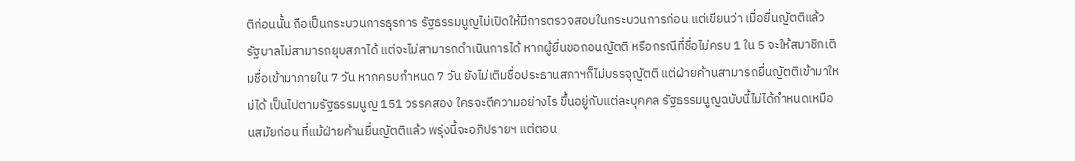ติก่อนนั้น ถือเป็นกระบวนการธุรการ รัฐธรรมนูญไม่เปิดให้มีการตรวจสอบในกระบวนการก่อน แต่เขียนว่า เมื่อยื่นญัตติแล้ว รัฐบาลไม่สามารถยุบสภาได้ แต่จะไม่สามารถดำเนินการได้ หากผู้ยื่นขอถอนญัตติ หรือกรณีที่ชื่อไม่ครบ 1 ใน 5 จะให้สมาชิกเติมชื่อเข้ามาภายใน 7 วัน หากครบกำหนด 7 วัน ยังไม่เติมชื่อประธานสภาฯก็ไม่บรรจุญัตติ แต่ฝ่ายค้านสามารถยื่นญัตติเข้ามาใหม่ได้ เป็นไปตามรัฐธรรมนูญ 151 วรรคสอง ใครจะตีความอย่างไร ขึ้นอยู่กับแต่ละบุคคล รัฐธรรมนูญฉบับนี้ไม่ได้กำหนดเหมือนสมัยก่อน ที่แม้ฝ่ายค้านยื่นญัตติแล้ว พรุ่งนี้จะอภิปรายฯ แต่ตอน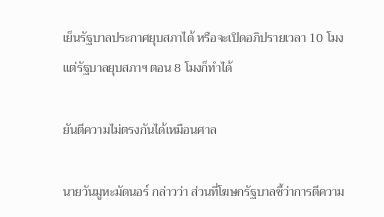เย็นรัฐบาลประกาศยุบสภาได้ หรือจะเปิดอภิปรายเวลา 10 โมง แต่รัฐบาลยุบสภาฯ ตอน 8 โมงก็ทำได้

ยันตีความไม่ตรงกันได้เหมือนศาล

นายวันมูหะมัดนอร์ กล่าวว่า ส่วนที่โฆษกรัฐบาลชี้ว่าการตีความ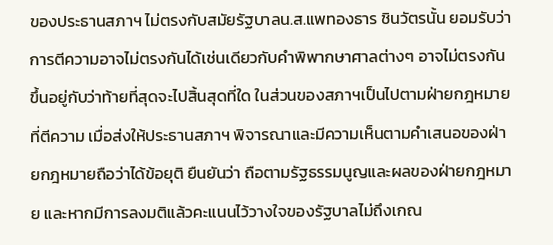ของประธานสภาฯ ไม่ตรงกับสมัยรัฐบาลน.ส.แพทองธาร ชินวัตรนั้น ยอมรับว่า การตีความอาจไม่ตรงกันได้เช่นเดียวกับคำพิพากษาศาลต่างๆ อาจไม่ตรงกัน ขึ้นอยู่กับว่าท้ายที่สุดจะไปสิ้นสุดที่ใด ในส่วนของสภาฯเป็นไปตามฝ่ายกฎหมายที่ตีความ เมื่อส่งให้ประธานสภาฯ พิจารณาและมีความเห็นตามคำเสนอของฝ่ายกฎหมายถือว่าได้ข้อยุติ ยืนยันว่า ถือตามรัฐธรรมนูญและผลของฝ่ายกฎหมาย และหากมีการลงมติแล้วคะแนนไว้วางใจของรัฐบาลไม่ถึงเกณ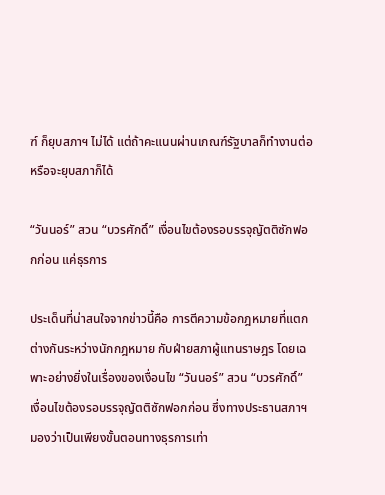ฑ์ ก็ยุบสภาฯ ไม่ได้ แต่ถ้าคะแนนผ่านเกณฑ์รัฐบาลก็ทำงานต่อ หรือจะยุบสภาก็ได้

“วันนอร์” สวน “บวรศักดิ์” เงื่อนไขต้องรอบรรจุญัตติซักฟอกก่อน แค่ธุรการ

ประเด็นที่น่าสนใจจากข่าวนี้คือ การตีความข้อกฎหมายที่แตกต่างกันระหว่างนักกฎหมาย กับฝ่ายสภาผู้แทนราษฎร โดยเฉพาะอย่างยิ่งในเรื่องของเงื่อนไข “วันนอร์” สวน “บวรศักดิ์” เงื่อนไขต้องรอบรรจุญัตติซักฟอกก่อน ซึ่งทางประธานสภาฯ มองว่าเป็นเพียงขั้นตอนทางธุรการเท่า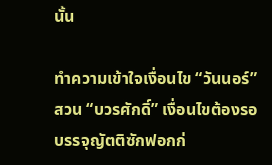นั้น

ทำความเข้าใจเงื่อนไข “วันนอร์” สวน “บวรศักดิ์” เงื่อนไขต้องรอบรรจุญัตติซักฟอกก่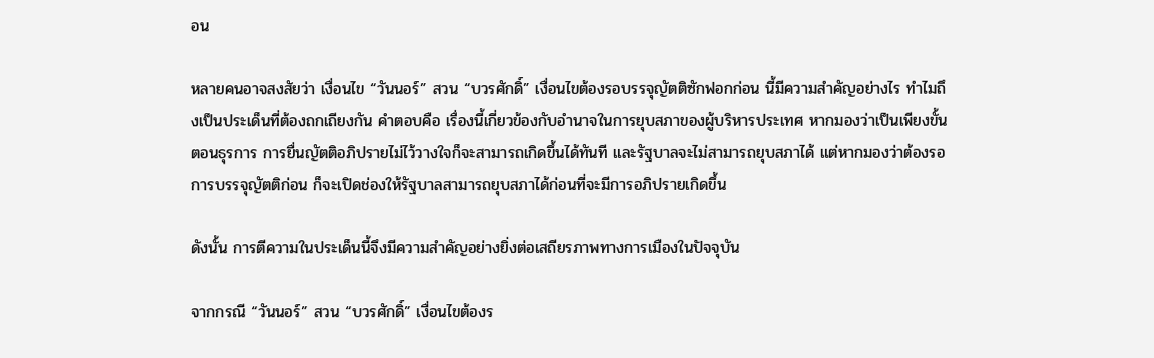อน

หลายคนอาจสงสัยว่า เงื่อนไข “วันนอร์” สวน “บวรศักดิ์” เงื่อนไขต้องรอบรรจุญัตติซักฟอกก่อน นี้มีความสำคัญอย่างไร ทำไมถึงเป็นประเด็นที่ต้องถกเถียงกัน คำตอบคือ เรื่องนี้เกี่ยวข้องกับอำนาจในการยุบสภาของผู้บริหารประเทศ หากมองว่าเป็นเพียงขั้นตอนธุรการ การยื่นญัตติอภิปรายไม่ไว้วางใจก็จะสามารถเกิดขึ้นได้ทันที และรัฐบาลจะไม่สามารถยุบสภาได้ แต่หากมองว่าต้องรอการบรรจุญัตติก่อน ก็จะเปิดช่องให้รัฐบาลสามารถยุบสภาได้ก่อนที่จะมีการอภิปรายเกิดขึ้น

ดังนั้น การตีความในประเด็นนี้จึงมีความสำคัญอย่างยิ่งต่อเสถียรภาพทางการเมืองในปัจจุบัน

จากกรณี “วันนอร์” สวน “บวรศักดิ์” เงื่อนไขต้องร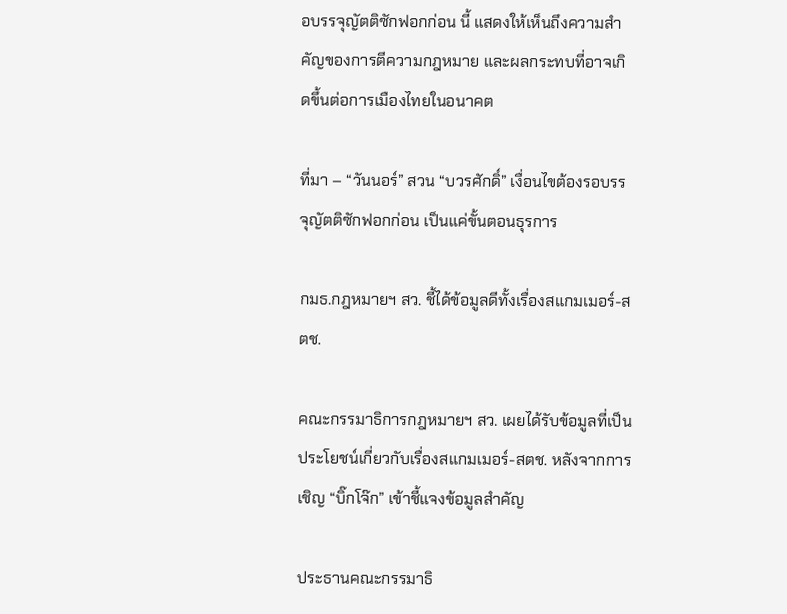อบรรจุญัตติซักฟอกก่อน นี้ แสดงให้เห็นถึงความสำคัญของการตีความกฎหมาย และผลกระทบที่อาจเกิดขึ้นต่อการเมืองไทยในอนาคต

ที่มา – “วันนอร์” สวน “บวรศักดิ์” เงื่อนไขต้องรอบรรจุญัตติซักฟอกก่อน เป็นแค่ขั้นตอนธุรการ

กมธ.กฎหมายฯ สว. ชี้ได้ข้อมูลดีทั้งเรื่องสแกมเมอร์-สตช.

คณะกรรมาธิการกฎหมายฯ สว. เผยได้รับข้อมูลที่เป็นประโยชน์เกี่ยวกับเรื่องสแกมเมอร์-สตช. หลังจากการเชิญ “บิ๊กโจ๊ก” เข้าชี้แจงข้อมูลสำคัญ

ประธานคณะกรรมาธิ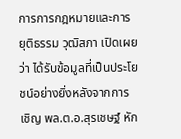การการกฎหมายและการยุติธรรม วุฒิสภา เปิดเผยว่า ได้รับข้อมูลที่เป็นประโยชน์อย่างยิ่งหลังจากการเชิญ พล.ต.อ.สุรเชษฐ์ หัก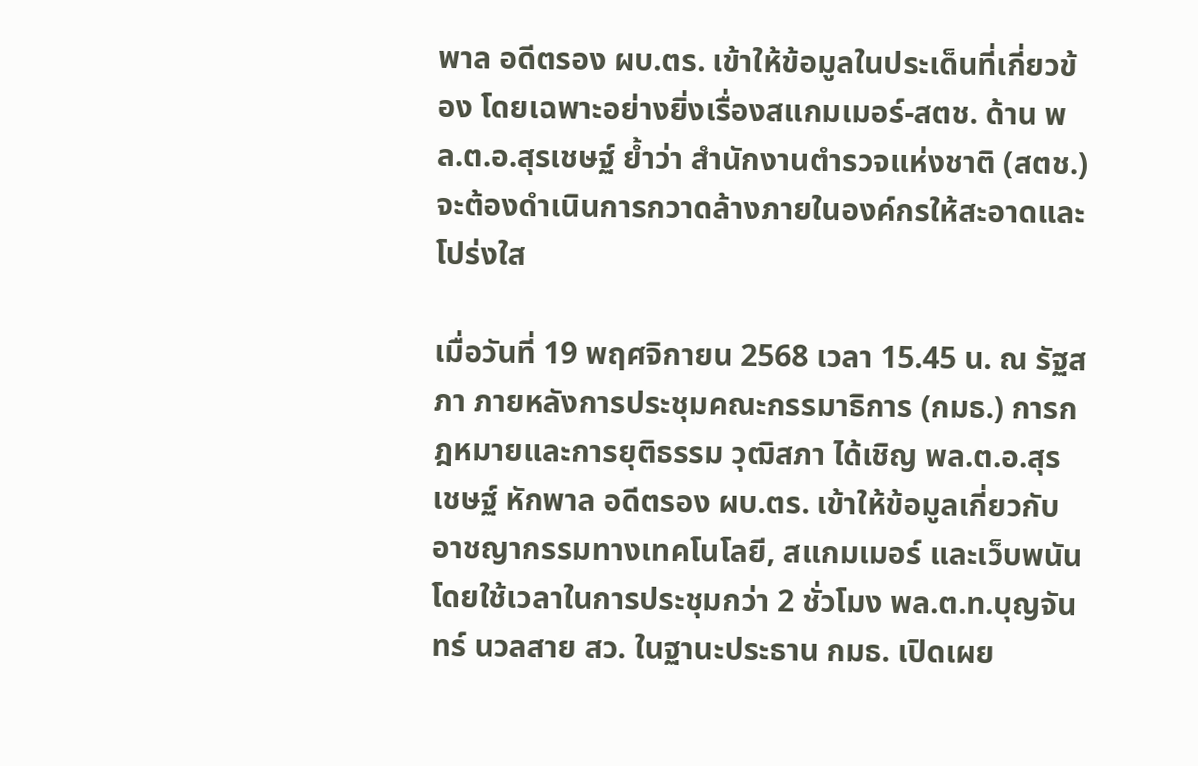พาล อดีตรอง ผบ.ตร. เข้าให้ข้อมูลในประเด็นที่เกี่ยวข้อง โดยเฉพาะอย่างยิ่งเรื่องสแกมเมอร์-สตช. ด้าน พล.ต.อ.สุรเชษฐ์ ย้ำว่า สำนักงานตำรวจแห่งชาติ (สตช.) จะต้องดำเนินการกวาดล้างภายในองค์กรให้สะอาดและโปร่งใส

เมื่อวันที่ 19 พฤศจิกายน 2568 เวลา 15.45 น. ณ รัฐสภา ภายหลังการประชุมคณะกรรมาธิการ (กมธ.) การกฎหมายและการยุติธรรม วุฒิสภา ได้เชิญ พล.ต.อ.สุรเชษฐ์ หักพาล อดีตรอง ผบ.ตร. เข้าให้ข้อมูลเกี่ยวกับอาชญากรรมทางเทคโนโลยี, สแกมเมอร์ และเว็บพนัน โดยใช้เวลาในการประชุมกว่า 2 ชั่วโมง พล.ต.ท.บุญจันทร์ นวลสาย สว. ในฐานะประธาน กมธ. เปิดเผย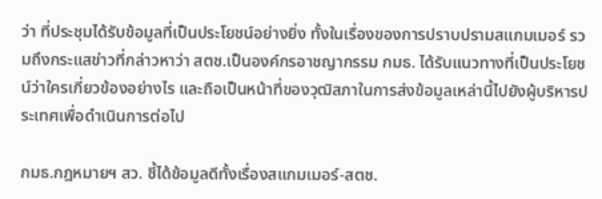ว่า ที่ประชุมได้รับข้อมูลที่เป็นประโยชน์อย่างยิ่ง ทั้งในเรื่องของการปราบปรามสแกมเมอร์ รวมถึงกระแสข่าวที่กล่าวหาว่า สตช.เป็นองค์กรอาชญากรรม กมธ. ได้รับแนวทางที่เป็นประโยชน์ว่าใครเกี่ยวข้องอย่างไร และถือเป็นหน้าที่ของวุฒิสภาในการส่งข้อมูลเหล่านี้ไปยังผู้บริหารประเทศเพื่อดำเนินการต่อไป

กมธ.กฎหมายฯ สว. ชี้ได้ข้อมูลดีทั้งเรื่องสแกมเมอร์-สตช.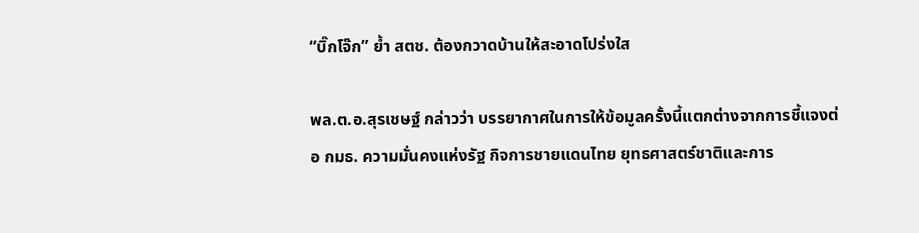“บิ๊กโจ๊ก” ย้ำ สตช. ต้องกวาดบ้านให้สะอาดโปร่งใส

พล.ต.อ.สุรเชษฐ์ กล่าวว่า บรรยากาศในการให้ข้อมูลครั้งนี้แตกต่างจากการชี้แจงต่อ กมธ. ความมั่นคงแห่งรัฐ กิจการชายแดนไทย ยุทธศาสตร์ชาติและการ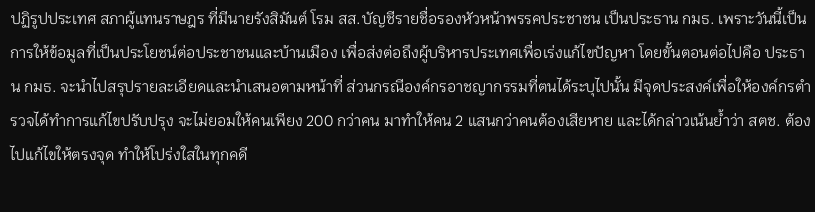ปฏิรูปประเทศ สภาผู้แทนราษฎร ที่มีนายรังสิมันต์ โรม สส.บัญชีรายชื่อรองหัวหน้าพรรคประชาชน เป็นประธาน กมธ. เพราะวันนี้เป็นการให้ข้อมูลที่เป็นประโยชน์ต่อประชาชนและบ้านเมือง เพื่อส่งต่อถึงผู้บริหารประเทศเพื่อเร่งแก้ไขปัญหา โดยขั้นตอนต่อไปคือ ประธาน กมธ. จะนำไปสรุปรายละเอียดและนำเสนอตามหน้าที่ ส่วนกรณีองค์กรอาชญากรรมที่ตนได้ระบุไปนั้น มีจุดประสงค์เพื่อให้องค์กรตำรวจได้ทำการแก้ไขปรับปรุง จะไม่ยอมให้คนเพียง 200 กว่าคน มาทำให้คน 2 แสนกว่าคนต้องเสียหาย และได้กล่าวเน้นย้ำว่า สตช. ต้องไปแก้ไขให้ตรงจุด ทำให้โปร่งใสในทุกคดี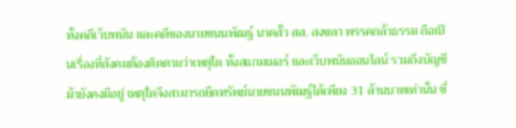ทั้งคดีเว็บพนัน และคดีของนายชนนพัฒฐ์ นาคสั้ว สส. สงขลา พรรคกล้าธรรม ถือเป็นเรื่องที่สังคมต้องติดตามว่าเหตุใด ทั้งสแกมเมอร์ และเว็บพนันออนไลน์ รวมถึงบัญชีม้ายังคงมีอยู่ เหตุใดจึงสามารถยึดทรัพย์นายชนนพัฒฐ์ได้เพียง 31 ล้านบาทเท่านั้น ซึ่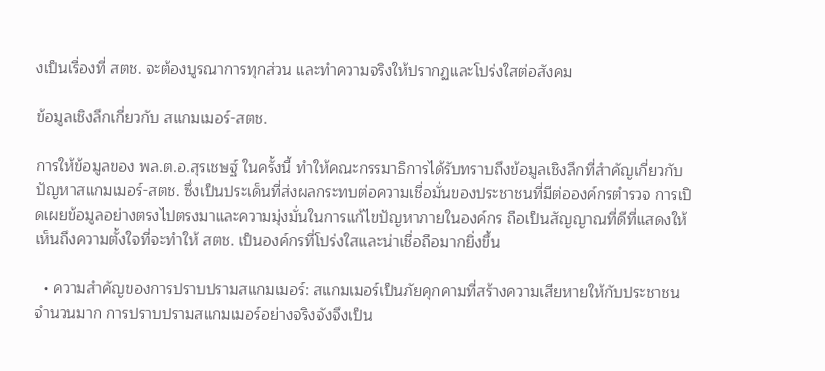งเป็นเรื่องที่ สตช. จะต้องบูรณาการทุกส่วน และทำความจริงให้ปรากฏและโปร่งใสต่อสังคม

ข้อมูลเชิงลึกเกี่ยวกับ สแกมเมอร์-สตช.

การให้ข้อมูลของ พล.ต.อ.สุรเชษฐ์ ในครั้งนี้ ทำให้คณะกรรมาธิการได้รับทราบถึงข้อมูลเชิงลึกที่สำคัญเกี่ยวกับปัญหาสแกมเมอร์-สตช. ซึ่งเป็นประเด็นที่ส่งผลกระทบต่อความเชื่อมั่นของประชาชนที่มีต่อองค์กรตำรวจ การเปิดเผยข้อมูลอย่างตรงไปตรงมาและความมุ่งมั่นในการแก้ไขปัญหาภายในองค์กร ถือเป็นสัญญาณที่ดีที่แสดงให้เห็นถึงความตั้งใจที่จะทำให้ สตช. เป็นองค์กรที่โปร่งใสและน่าเชื่อถือมากยิ่งขึ้น

  • ความสำคัญของการปราบปรามสแกมเมอร์: สแกมเมอร์เป็นภัยคุกคามที่สร้างความเสียหายให้กับประชาชนจำนวนมาก การปราบปรามสแกมเมอร์อย่างจริงจังจึงเป็น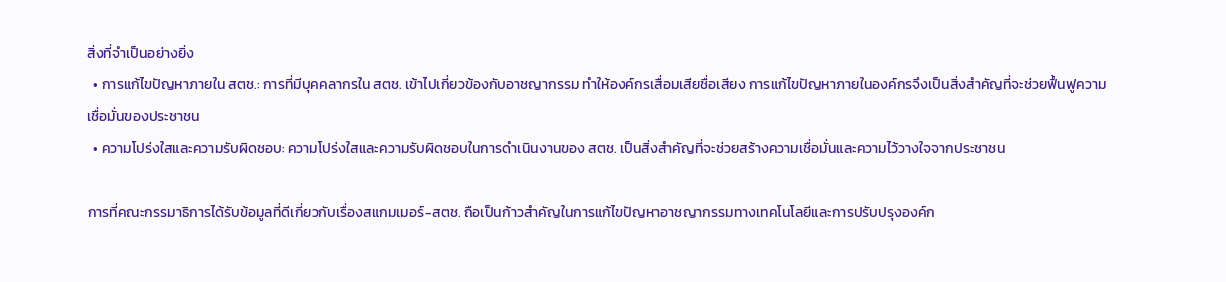สิ่งที่จำเป็นอย่างยิ่ง
  • การแก้ไขปัญหาภายใน สตช.: การที่มีบุคคลากรใน สตช. เข้าไปเกี่ยวข้องกับอาชญากรรม ทำให้องค์กรเสื่อมเสียชื่อเสียง การแก้ไขปัญหาภายในองค์กรจึงเป็นสิ่งสำคัญที่จะช่วยฟื้นฟูความเชื่อมั่นของประชาชน
  • ความโปร่งใสและความรับผิดชอบ: ความโปร่งใสและความรับผิดชอบในการดำเนินงานของ สตช. เป็นสิ่งสำคัญที่จะช่วยสร้างความเชื่อมั่นและความไว้วางใจจากประชาชน

การที่คณะกรรมาธิการได้รับข้อมูลที่ดีเกี่ยวกับเรื่องสแกมเมอร์-สตช. ถือเป็นก้าวสำคัญในการแก้ไขปัญหาอาชญากรรมทางเทคโนโลยีและการปรับปรุงองค์ก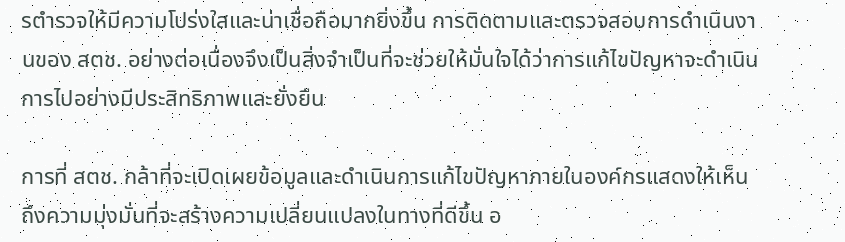รตำรวจให้มีความโปร่งใสและน่าเชื่อถือมากยิ่งขึ้น การติดตามและตรวจสอบการดำเนินงานของ สตช. อย่างต่อเนื่องจึงเป็นสิ่งจำเป็นที่จะช่วยให้มั่นใจได้ว่าการแก้ไขปัญหาจะดำเนินการไปอย่างมีประสิทธิภาพและยั่งยืน

การที่ สตช. กล้าที่จะเปิดเผยข้อมูลและดำเนินการแก้ไขปัญหาภายในองค์กรแสดงให้เห็นถึงความมุ่งมั่นที่จะสร้างความเปลี่ยนแปลงในทางที่ดีขึ้น อ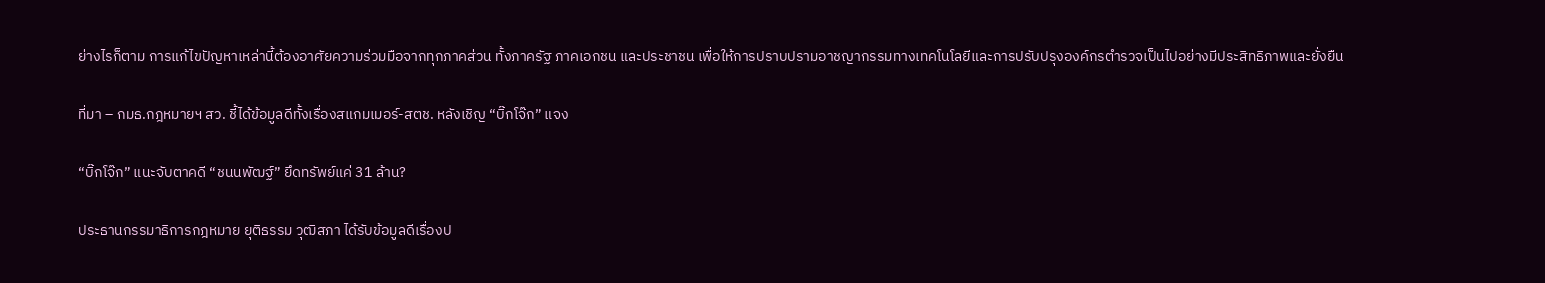ย่างไรก็ตาม การแก้ไขปัญหาเหล่านี้ต้องอาศัยความร่วมมือจากทุกภาคส่วน ทั้งภาครัฐ ภาคเอกชน และประชาชน เพื่อให้การปราบปรามอาชญากรรมทางเทคโนโลยีและการปรับปรุงองค์กรตำรวจเป็นไปอย่างมีประสิทธิภาพและยั่งยืน

ที่มา – กมธ.กฎหมายฯ สว. ชี้ได้ข้อมูลดีทั้งเรื่องสแกมเมอร์-สตช. หลังเชิญ “บิ๊กโจ๊ก” แจง

“บิ๊กโจ๊ก” แนะจับตาคดี “ชนนพัฒฐ์” ยึดทรัพย์แค่ 31 ล้าน?

ประธานกรรมาธิการกฎหมาย ยุติธรรม วุฒิสภา ได้รับข้อมูลดีเรื่องป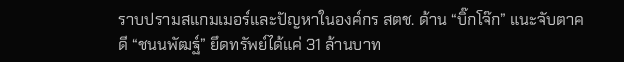ราบปรามสแกมเมอร์และปัญหาในองค์กร สตช. ด้าน “บิ๊กโจ๊ก” แนะจับตาคดี “ชนนพัฒฐ์” ยึดทรัพย์ได้แค่ 31 ล้านบาท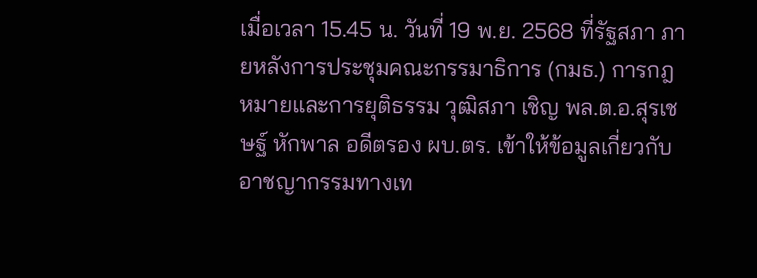เมื่อเวลา 15.45 น. วันที่ 19 พ.ย. 2568 ที่รัฐสภา ภายหลังการประชุมคณะกรรมาธิการ (กมธ.) การกฎหมายและการยุติธรรม วุฒิสภา เชิญ พล.ต.อ.สุรเชษฐ์ หักพาล อดีตรอง ผบ.ตร. เข้าให้ข้อมูลเกี่ยวกับอาชญากรรมทางเท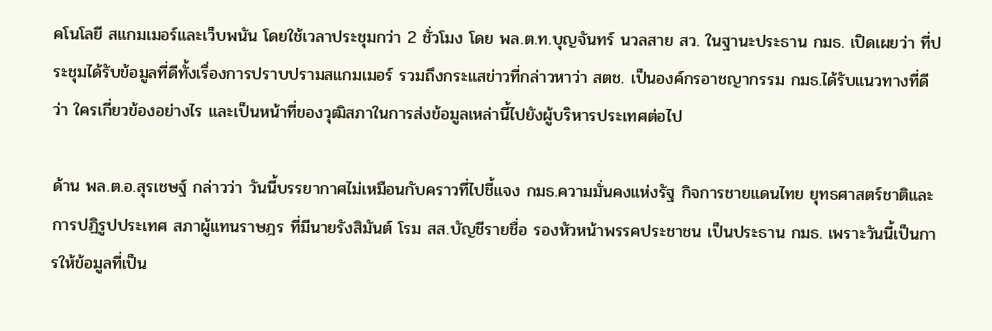คโนโลยี สแกมเมอร์และเว็บพนัน โดยใช้เวลาประชุมกว่า 2 ชั่วโมง โดย พล.ต.ท.บุญจันทร์ นวลสาย สว. ในฐานะประธาน กมธ. เปิดเผยว่า ที่ประชุมได้รับข้อมูลที่ดีทั้งเรื่องการปราบปรามสแกมเมอร์ รวมถึงกระแสข่าวที่กล่าวหาว่า สตช. เป็นองค์กรอาชญากรรม กมธ.ได้รับแนวทางที่ดีว่า ใครเกี่ยวข้องอย่างไร และเป็นหน้าที่ของวุฒิสภาในการส่งข้อมูลเหล่านี้ไปยังผู้บริหารประเทศต่อไป

ด้าน พล.ต.อ.สุรเชษฐ์ กล่าวว่า วันนี้บรรยากาศไม่เหมือนกับคราวที่ไปชี้แจง กมธ.ความมั่นคงแห่งรัฐ กิจการชายแดนไทย ยุทธศาสตร์ชาติและการปฏิรูปประเทศ สภาผู้แทนราษฎร ที่มีนายรังสิมันต์ โรม สส.บัญชีรายชื่อ รองหัวหน้าพรรคประชาชน เป็นประธาน กมธ. เพราะวันนี้เป็นการให้ข้อมูลที่เป็น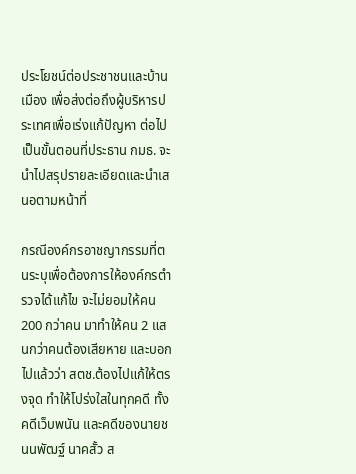ประโยชน์ต่อประชาชนและบ้านเมือง เพื่อส่งต่อถึงผู้บริหารประเทศเพื่อเร่งแก้ปัญหา ต่อไปเป็นขั้นตอนที่ประธาน กมธ. จะนำไปสรุปรายละเอียดและนำเสนอตามหน้าที่

กรณีองค์กรอาชญากรรมที่ตนระบุเพื่อต้องการให้องค์กรตำรวจได้แก้ไข จะไม่ยอมให้คน 200 กว่าคน มาทำให้คน 2 แสนกว่าคนต้องเสียหาย และบอกไปแล้วว่า สตช.ต้องไปแก้ให้ตรงจุด ทำให้โปร่งใสในทุกคดี ทั้งคดีเว็บพนัน และคดีของนายชนนพัฒฐ์ นาคสั้ว ส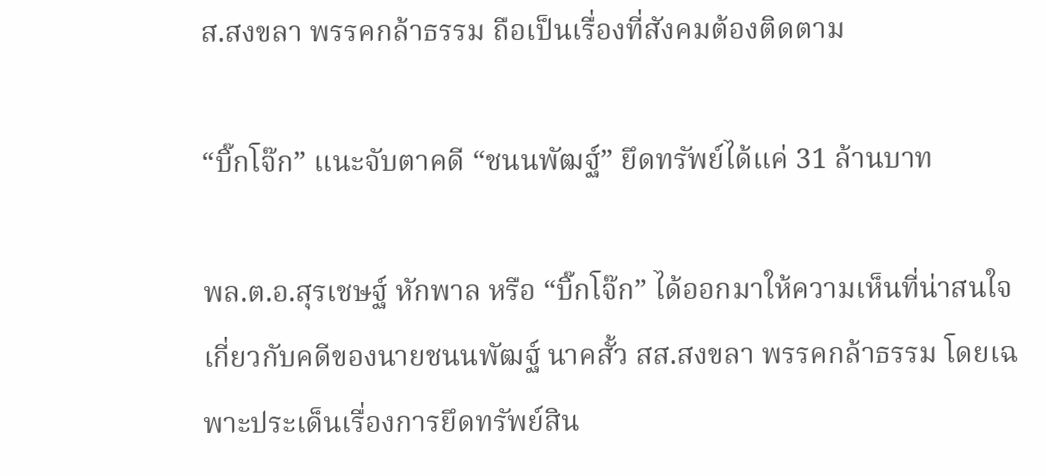ส.สงขลา พรรคกล้าธรรม ถือเป็นเรื่องที่สังคมต้องติดตาม

“บิ๊กโจ๊ก” แนะจับตาคดี “ชนนพัฒฐ์” ยึดทรัพย์ได้แค่ 31 ล้านบาท

พล.ต.อ.สุรเชษฐ์ หักพาล หรือ “บิ๊กโจ๊ก” ได้ออกมาให้ความเห็นที่น่าสนใจเกี่ยวกับคดีของนายชนนพัฒฐ์ นาคสั้ว สส.สงขลา พรรคกล้าธรรม โดยเฉพาะประเด็นเรื่องการยึดทรัพย์สิน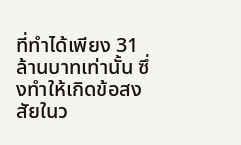ที่ทำได้เพียง 31 ล้านบาทเท่านั้น ซึ่งทำให้เกิดข้อสงสัยในว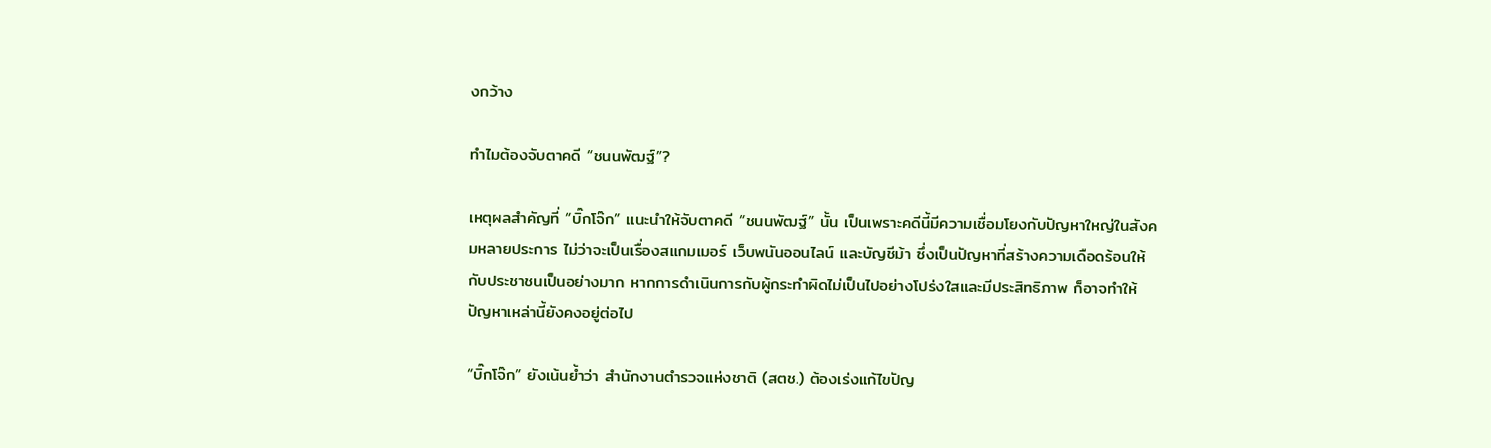งกว้าง

ทำไมต้องจับตาคดี “ชนนพัฒฐ์”?

เหตุผลสำคัญที่ “บิ๊กโจ๊ก” แนะนำให้จับตาคดี “ชนนพัฒฐ์” นั้น เป็นเพราะคดีนี้มีความเชื่อมโยงกับปัญหาใหญ่ในสังคมหลายประการ ไม่ว่าจะเป็นเรื่องสแกมเมอร์ เว็บพนันออนไลน์ และบัญชีม้า ซึ่งเป็นปัญหาที่สร้างความเดือดร้อนให้กับประชาชนเป็นอย่างมาก หากการดำเนินการกับผู้กระทำผิดไม่เป็นไปอย่างโปร่งใสและมีประสิทธิภาพ ก็อาจทำให้ปัญหาเหล่านี้ยังคงอยู่ต่อไป

“บิ๊กโจ๊ก” ยังเน้นย้ำว่า สำนักงานตำรวจแห่งชาติ (สตช.) ต้องเร่งแก้ไขปัญ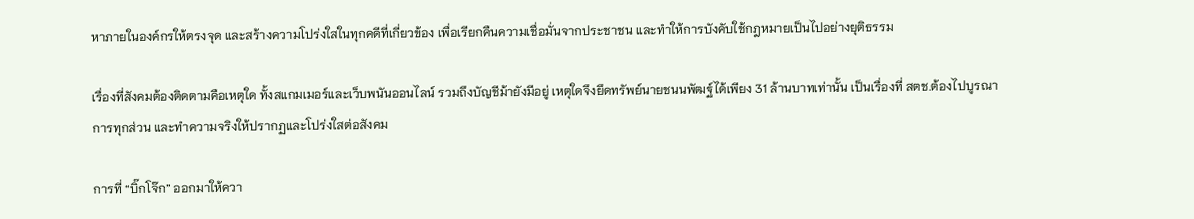หาภายในองค์กรให้ตรงจุด และสร้างความโปร่งใสในทุกคดีที่เกี่ยวข้อง เพื่อเรียกคืนความเชื่อมั่นจากประชาชน และทำให้การบังคับใช้กฎหมายเป็นไปอย่างยุติธรรม

เรื่องที่สังคมต้องติดตามคือเหตุใด ทั้งสแกมเมอร์และเว็บพนันออนไลน์ รวมถึงบัญชีม้ายังมีอยู่ เหตุใดจึงยึดทรัพย์นายชนนพัฒฐ์ได้เพียง 31 ล้านบาทเท่านั้น เป็นเรื่องที่ สตช.ต้องไปบูรณาการทุกส่วน และทำความจริงให้ปรากฏและโปร่งใสต่อสังคม

การที่ “บิ๊กโจ๊ก” ออกมาให้ควา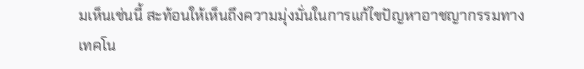มเห็นเช่นนี้ สะท้อนให้เห็นถึงความมุ่งมั่นในการแก้ไขปัญหาอาชญากรรมทางเทคโน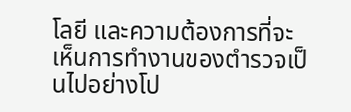โลยี และความต้องการที่จะเห็นการทำงานของตำรวจเป็นไปอย่างโป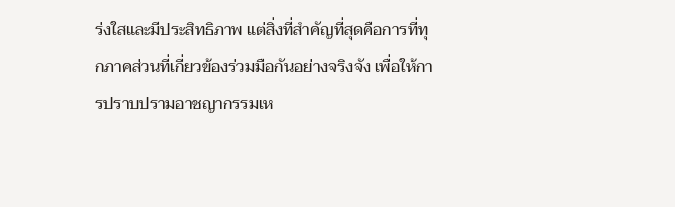ร่งใสและมีประสิทธิภาพ แต่สิ่งที่สำคัญที่สุดคือการที่ทุกภาคส่วนที่เกี่ยวข้องร่วมมือกันอย่างจริงจัง เพื่อให้การปราบปรามอาชญากรรมเห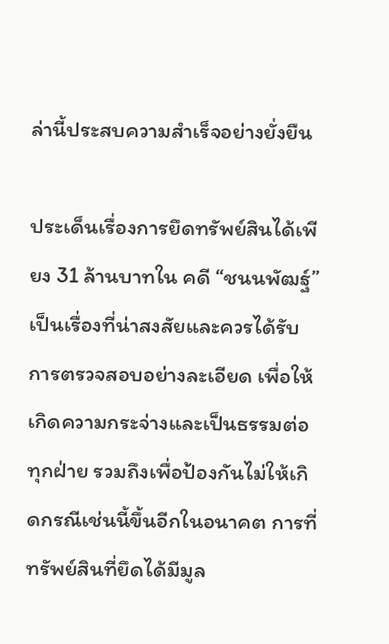ล่านี้ประสบความสำเร็จอย่างยั่งยืน

ประเด็นเรื่องการยึดทรัพย์สินได้เพียง 31 ล้านบาทใน คดี “ชนนพัฒฐ์” เป็นเรื่องที่น่าสงสัยและควรได้รับการตรวจสอบอย่างละเอียด เพื่อให้เกิดความกระจ่างและเป็นธรรมต่อทุกฝ่าย รวมถึงเพื่อป้องกันไม่ให้เกิดกรณีเช่นนี้ขึ้นอีกในอนาคต การที่ทรัพย์สินที่ยึดได้มีมูล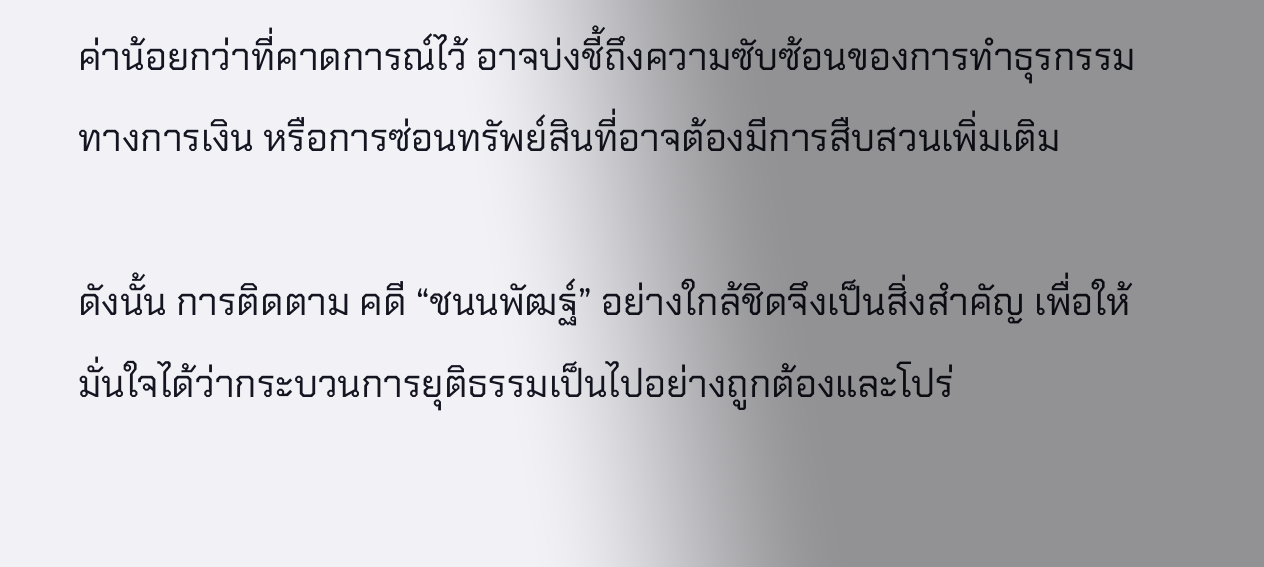ค่าน้อยกว่าที่คาดการณ์ไว้ อาจบ่งชี้ถึงความซับซ้อนของการทำธุรกรรมทางการเงิน หรือการซ่อนทรัพย์สินที่อาจต้องมีการสืบสวนเพิ่มเติม

ดังนั้น การติดตาม คดี “ชนนพัฒฐ์” อย่างใกล้ชิดจึงเป็นสิ่งสำคัญ เพื่อให้มั่นใจได้ว่ากระบวนการยุติธรรมเป็นไปอย่างถูกต้องและโปร่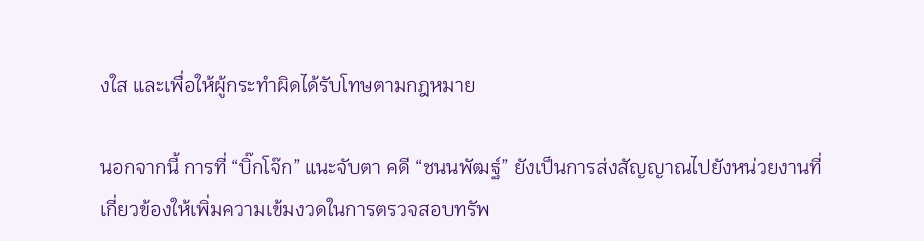งใส และเพื่อให้ผู้กระทำผิดได้รับโทษตามกฎหมาย

นอกจากนี้ การที่ “บิ๊กโจ๊ก” แนะจับตา คดี “ชนนพัฒฐ์” ยังเป็นการส่งสัญญาณไปยังหน่วยงานที่เกี่ยวข้องให้เพิ่มความเข้มงวดในการตรวจสอบทรัพ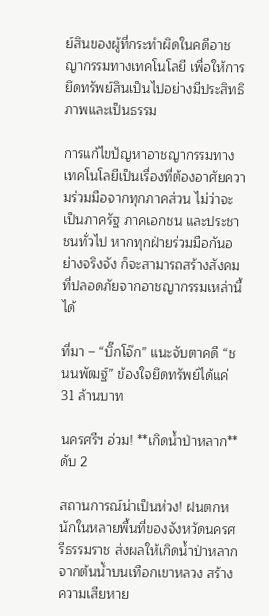ย์สินของผู้ที่กระทำผิดในคดีอาชญากรรมทางเทคโนโลยี เพื่อให้การยึดทรัพย์สินเป็นไปอย่างมีประสิทธิภาพและเป็นธรรม

การแก้ไขปัญหาอาชญากรรมทางเทคโนโลยีเป็นเรื่องที่ต้องอาศัยความร่วมมือจากทุกภาคส่วน ไม่ว่าจะเป็นภาครัฐ ภาคเอกชน และประชาชนทั่วไป หากทุกฝ่ายร่วมมือกันอย่างจริงจัง ก็จะสามารถสร้างสังคมที่ปลอดภัยจากอาชญากรรมเหล่านี้ได้

ที่มา – “บิ๊กโจ๊ก” แนะจับตาคดี “ชนนพัฒฐ์” ข้องใจยึดทรัพย์ได้แค่ 31 ล้านบาท

นครศรีฯ อ่วม! **เกิดน้ำป่าหลาก** ดับ 2

สถานการณ์น่าเป็นห่วง! ฝนตกหนักในหลายพื้นที่ของจังหวัดนครศรีธรรมราช ส่งผลให้เกิดน้ำป่าหลากจากต้นน้ำบนเทือกเขาหลวง สร้างความเสียหาย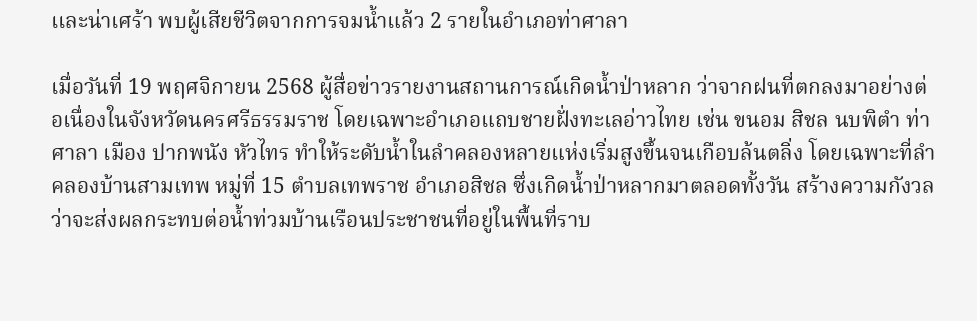เเละน่าเศร้า พบผู้เสียชีวิตจากการจมน้ำแล้ว 2 รายในอำเภอท่าศาลา

เมื่อวันที่ 19 พฤศจิกายน 2568 ผู้สื่อข่าวรายงานสถานการณ์เกิดน้ำป่าหลาก ว่าจากฝนที่ตกลงมาอย่างต่อเนื่องในจังหวัดนครศรีธรรมราช โดยเฉพาะอำเภอแถบชายฝั่งทะเลอ่าวไทย เช่น ขนอม สิชล นบพิตำ ท่าศาลา เมือง ปากพนัง หัวไทร ทำให้ระดับน้ำในลำคลองหลายแห่งเริ่มสูงขึ้นจนเกือบล้นตลิ่ง โดยเฉพาะที่ลำคลองบ้านสามเทพ หมู่ที่ 15 ตำบลเทพราช อำเภอสิชล ซึ่งเกิดน้ำป่าหลากมาตลอดทั้งวัน สร้างความกังวลว่าจะส่งผลกระทบต่อน้ำท่วมบ้านเรือนประชาชนที่อยู่ในพื้นที่ราบ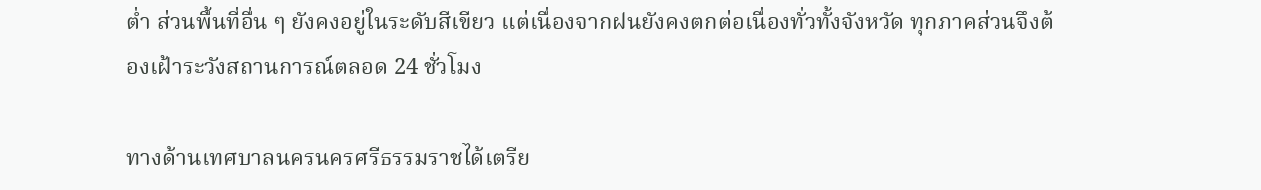ต่ำ ส่วนพื้นที่อื่น ๆ ยังคงอยู่ในระดับสีเขียว แต่เนื่องจากฝนยังคงตกต่อเนื่องทั่วทั้งจังหวัด ทุกภาคส่วนจึงต้องเฝ้าระวังสถานการณ์ตลอด 24 ชั่วโมง

ทางด้านเทศบาลนครนครศรีธรรมราชได้เตรีย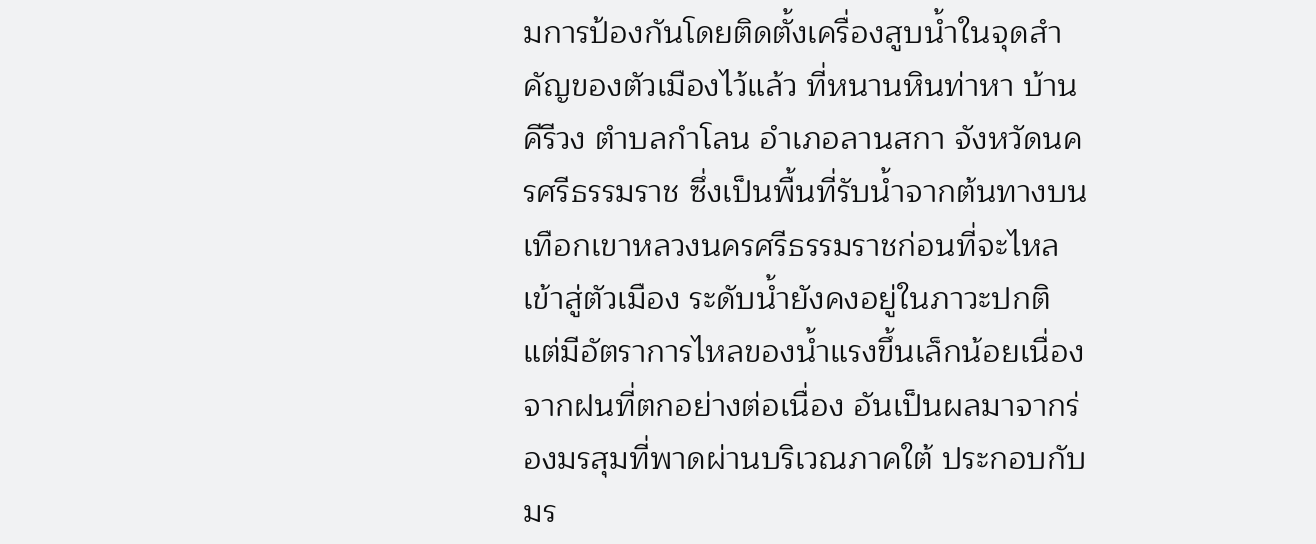มการป้องกันโดยติดตั้งเครื่องสูบน้ำในจุดสำคัญของตัวเมืองไว้แล้ว ที่หนานหินท่าหา บ้านคีรีวง ตำบลกำโลน อำเภอลานสกา จังหวัดนครศรีธรรมราช ซึ่งเป็นพื้นที่รับน้ำจากต้นทางบนเทือกเขาหลวงนครศรีธรรมราชก่อนที่จะไหลเข้าสู่ตัวเมือง ระดับน้ำยังคงอยู่ในภาวะปกติ แต่มีอัตราการไหลของน้ำแรงขึ้นเล็กน้อยเนื่องจากฝนที่ตกอย่างต่อเนื่อง อันเป็นผลมาจากร่องมรสุมที่พาดผ่านบริเวณภาคใต้ ประกอบกับมร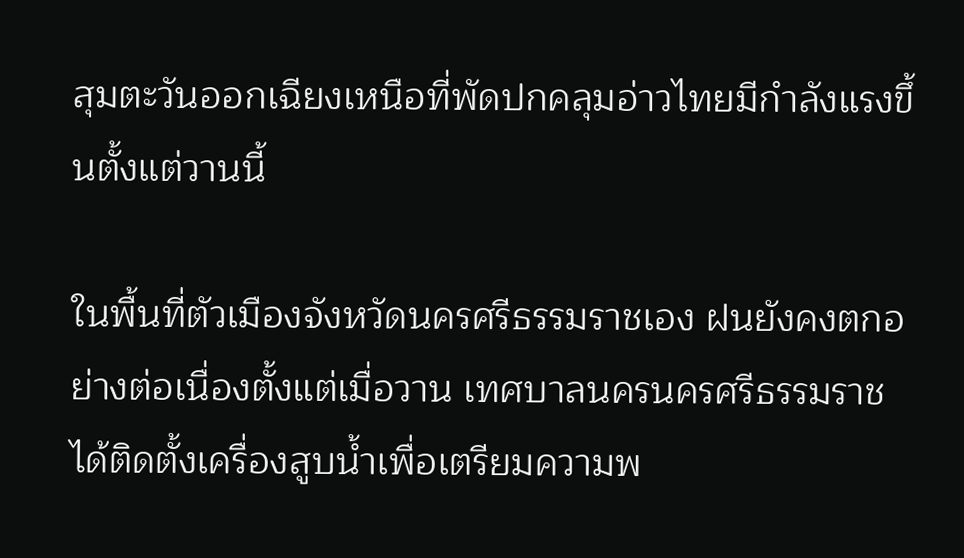สุมตะวันออกเฉียงเหนือที่พัดปกคลุมอ่าวไทยมีกำลังแรงขึ้นตั้งแต่วานนี้

ในพื้นที่ตัวเมืองจังหวัดนครศรีธรรมราชเอง ฝนยังคงตกอย่างต่อเนื่องตั้งแต่เมื่อวาน เทศบาลนครนครศรีธรรมราชได้ติดตั้งเครื่องสูบน้ำเพื่อเตรียมความพ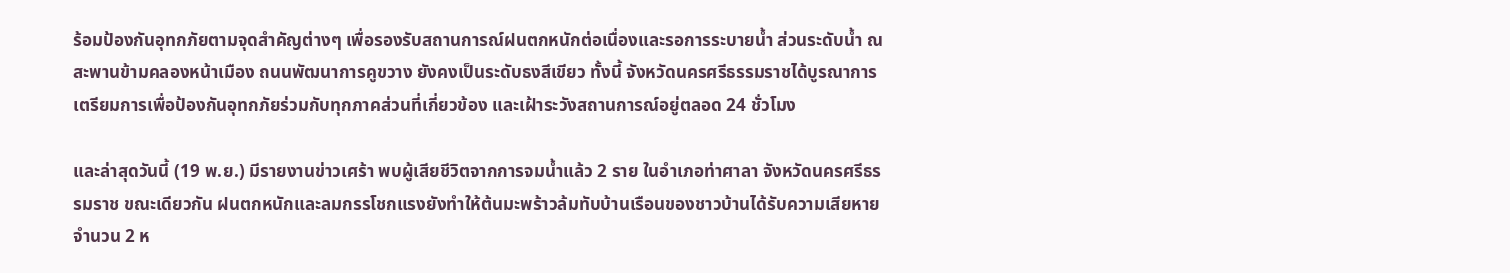ร้อมป้องกันอุทกภัยตามจุดสำคัญต่างๆ เพื่อรองรับสถานการณ์ฝนตกหนักต่อเนื่องและรอการระบายน้ำ ส่วนระดับน้ำ ณ สะพานข้ามคลองหน้าเมือง ถนนพัฒนาการคูขวาง ยังคงเป็นระดับธงสีเขียว ทั้งนี้ จังหวัดนครศรีธรรมราชได้บูรณาการเตรียมการเพื่อป้องกันอุทกภัยร่วมกับทุกภาคส่วนที่เกี่ยวข้อง และเฝ้าระวังสถานการณ์อยู่ตลอด 24 ชั่วโมง

และล่าสุดวันนี้ (19 พ.ย.) มีรายงานข่าวเศร้า พบผู้เสียชีวิตจากการจมน้ำแล้ว 2 ราย ในอำเภอท่าศาลา จังหวัดนครศรีธรรมราช ขณะเดียวกัน ฝนตกหนักและลมกรรโชกแรงยังทำให้ต้นมะพร้าวล้มทับบ้านเรือนของชาวบ้านได้รับความเสียหายจำนวน 2 ห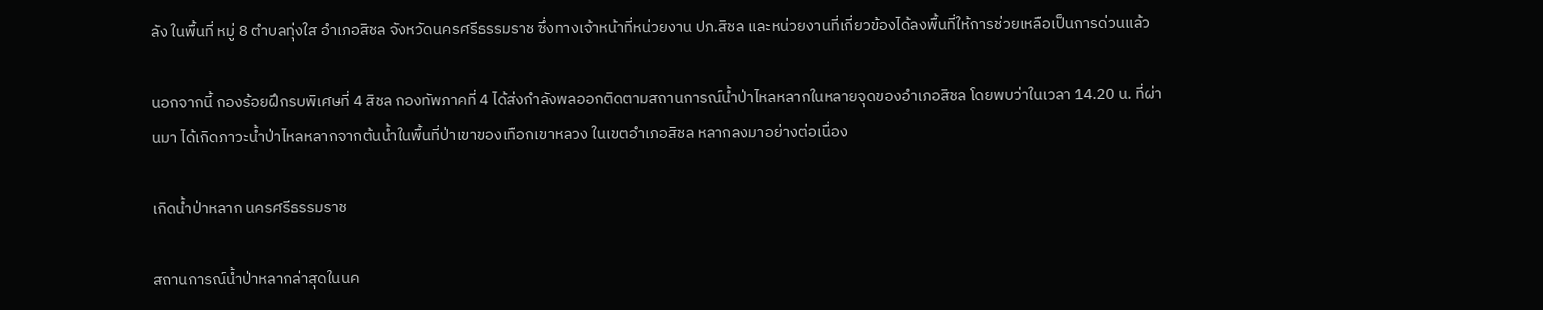ลัง ในพื้นที่ หมู่ 8 ตำบลทุ่งใส อำเภอสิชล จังหวัดนครศรีธรรมราช ซึ่งทางเจ้าหน้าที่หน่วยงาน ปภ.สิชล และหน่วยงานที่เกี่ยวข้องได้ลงพื้นที่ให้การช่วยเหลือเป็นการด่วนแล้ว

นอกจากนี้ กองร้อยฝึกรบพิเศษที่ 4 สิชล กองทัพภาคที่ 4 ได้ส่งกำลังพลออกติดตามสถานการณ์น้ำป่าไหลหลากในหลายจุดของอำเภอสิชล โดยพบว่าในเวลา 14.20 น. ที่ผ่านมา ได้เกิดภาวะน้ำป่าไหลหลากจากต้นน้ำในพื้นที่ป่าเขาของเทือกเขาหลวง ในเขตอำเภอสิชล หลากลงมาอย่างต่อเนื่อง

เกิดน้ำป่าหลาก นครศรีธรรมราช

สถานการณ์น้ำป่าหลากล่าสุดในนค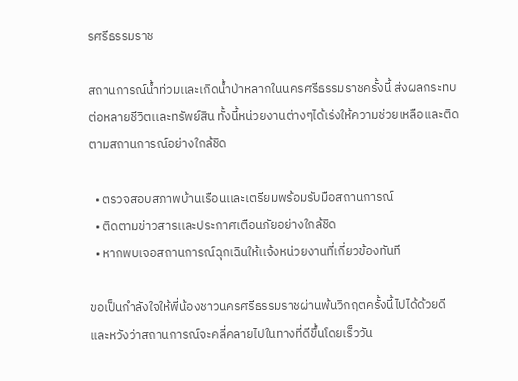รศรีธรรมราช

สถานการณ์น้ำท่วมเเละเกิดน้ำป่าหลากในนครศรีธรรมราชครั้งนี้ ส่งผลกระทบต่อหลายชีวิตเเละทรัพย์สิน ทั้งนี้หน่วยงานต่างๆได้เร่งให้ความช่วยเหลือเเละติดตามสถานการณ์อย่างใกล้ชิด

  • ตรวจสอบสภาพบ้านเรือนเเละเตรียมพร้อมรับมือสถานการณ์
  • ติดตามข่าวสารเเละประกาศเตือนภัยอย่างใกล้ชิด
  • หากพบเจอสถานการณ์ฉุกเฉินให้เเจ้งหน่วยงานที่เกี่ยวข้องทันที

ขอเป็นกำลังใจให้พี่น้องชาวนครศรีธรรมราชผ่านพ้นวิกฤตครั้งนี้ไปได้ด้วยดี และหวังว่าสถานการณ์จะคลี่คลายไปในทางที่ดีขึ้นโดยเร็ววัน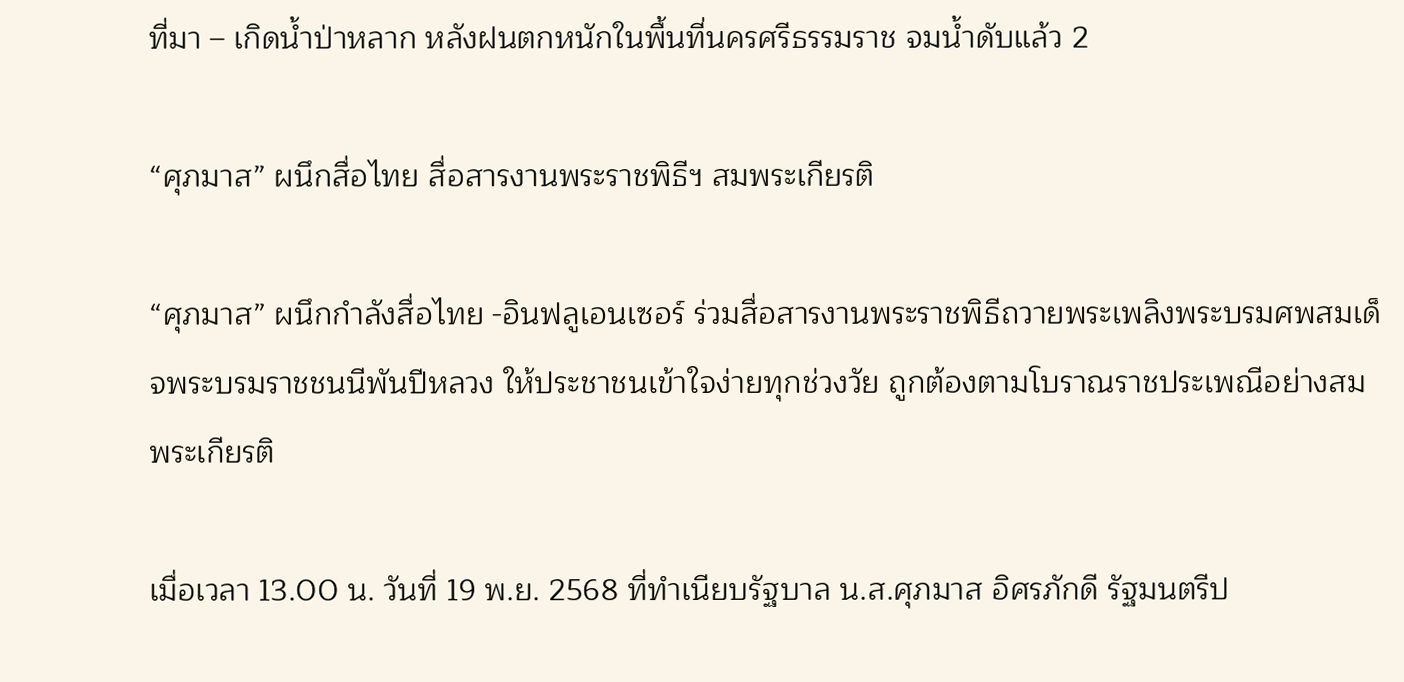ที่มา – เกิดน้ำป่าหลาก หลังฝนตกหนักในพื้นที่นครศรีธรรมราช จมน้ำดับแล้ว 2

“ศุภมาส” ผนึกสื่อไทย สื่อสารงานพระราชพิธีฯ สมพระเกียรติ

“ศุภมาส” ผนึกกำลังสื่อไทย -อินฟลูเอนเซอร์ ร่วมสื่อสารงานพระราชพิธีถวายพระเพลิงพระบรมศพสมเด็จพระบรมราชชนนีพันปีหลวง ให้ประชาชนเข้าใจง่ายทุกช่วงวัย ถูกต้องตามโบราณราชประเพณีอย่างสมพระเกียรติ

เมื่อเวลา 13.00 น. วันที่ 19 พ.ย. 2568 ที่ทำเนียบรัฐบาล น.ส.ศุภมาส อิศรภักดี รัฐมนตรีป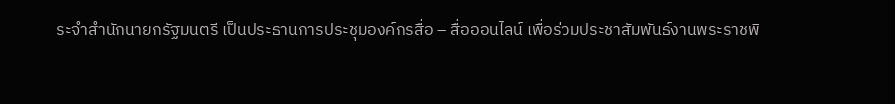ระจำสำนักนายกรัฐมนตรี เป็นประธานการประชุมองค์กรสื่อ – สื่อออนไลน์ เพื่อร่วมประชาสัมพันธ์งานพระราชพิ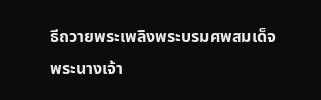ธีถวายพระเพลิงพระบรมศพสมเด็จพระนางเจ้า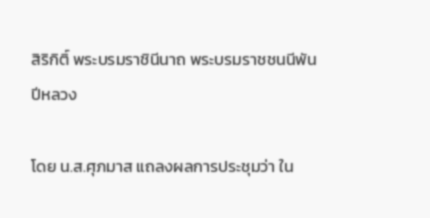สิริกิติ์ พระบรมราชินีนาถ พระบรมราชชนนีพันปีหลวง

โดย น.ส.ศุภมาส แถลงผลการประชุมว่า ใน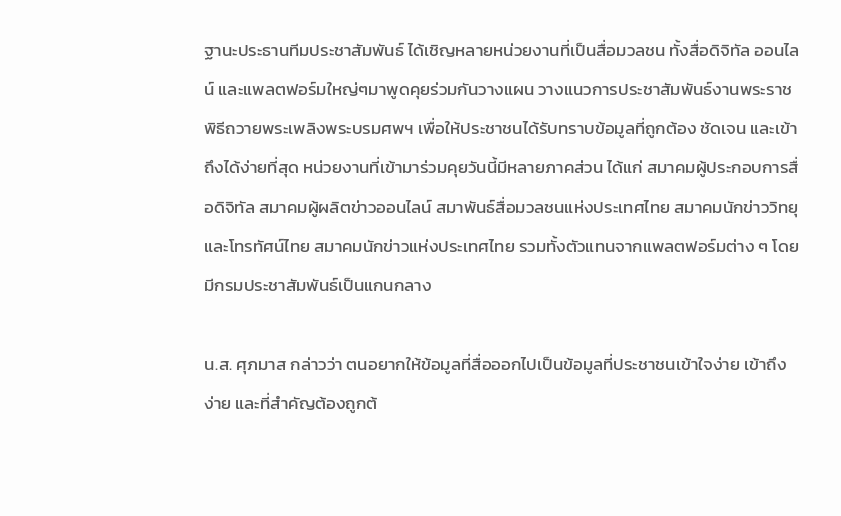ฐานะประธานทีมประชาสัมพันธ์ ได้เชิญหลายหน่วยงานที่เป็นสื่อมวลชน ทั้งสื่อดิจิทัล ออนไลน์ และแพลตฟอร์มใหญ่ๆมาพูดคุยร่วมกันวางแผน วางแนวการประชาสัมพันธ์งานพระราชพิธีถวายพระเพลิงพระบรมศพฯ เพื่อให้ประชาชนได้รับทราบข้อมูลที่ถูกต้อง ชัดเจน และเข้าถึงได้ง่ายที่สุด หน่วยงานที่เข้ามาร่วมคุยวันนี้มีหลายภาคส่วน ได้แก่ สมาคมผู้ประกอบการสื่อดิจิทัล สมาคมผู้ผลิตข่าวออนไลน์ สมาพันธ์สื่อมวลชนแห่งประเทศไทย สมาคมนักข่าววิทยุและโทรทัศน์ไทย สมาคมนักข่าวแห่งประเทศไทย รวมทั้งตัวแทนจากแพลตฟอร์มต่าง ๆ โดยมีกรมประชาสัมพันธ์เป็นแกนกลาง

น.ส. ศุภมาส กล่าวว่า ตนอยากให้ข้อมูลที่สื่อออกไปเป็นข้อมูลที่ประชาชนเข้าใจง่าย เข้าถึงง่าย และที่สำคัญต้องถูกต้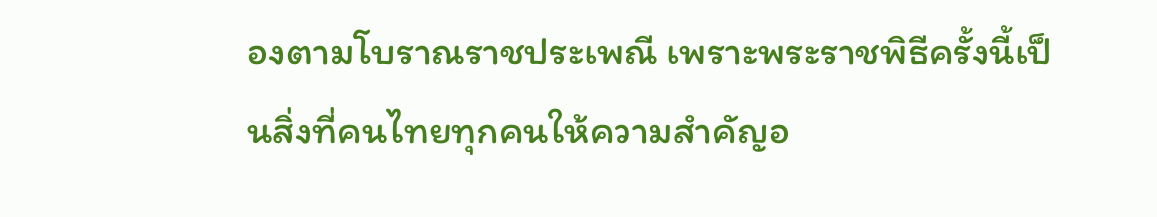องตามโบราณราชประเพณี เพราะพระราชพิธีครั้งนี้เป็นสิ่งที่คนไทยทุกคนให้ความสำคัญอ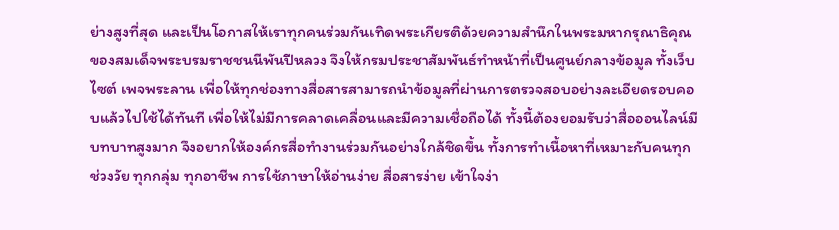ย่างสูงที่สุด และเป็นโอกาสให้เราทุกคนร่วมกันเทิดพระเกียรติด้วยความสำนึกในพระมหากรุณาธิคุณของสมเด็จพระบรมราชชนนีพันปีหลวง จึงให้กรมประชาสัมพันธ์ทำหน้าที่เป็นศูนย์กลางข้อมูล ทั้งเว็บไซต์ เพจพระลาน เพื่อให้ทุกช่องทางสื่อสารสามารถนำข้อมูลที่ผ่านการตรวจสอบอย่างละเอียดรอบคอบแล้วไปใช้ได้ทันที เพื่อให้ไม่มีการคลาดเคลื่อนและมีความเชื่อถือได้ ทั้งนี้ต้องยอมรับว่าสื่อออนไลน์มีบทบาทสูงมาก จึงอยากให้องค์กรสื่อทำงานร่วมกันอย่างใกล้ชิดขึ้น ทั้งการทำเนื้อหาที่เหมาะกับคนทุกช่วงวัย ทุกกลุ่ม ทุกอาชีพ การใช้ภาษาให้อ่านง่าย สื่อสารง่าย เข้าใจง่า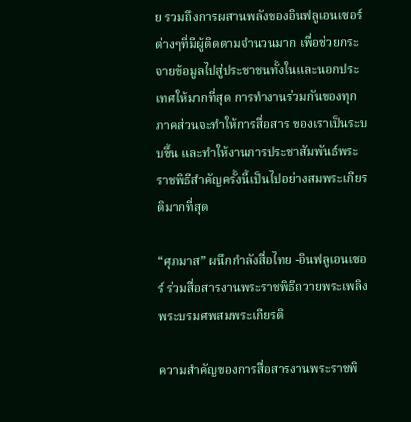ย รวมถึงการผสานพลังของอินฟลูเอนเซอร์ต่างๆที่มีผู้ติดตามจำนวนมาก เพื่อช่วยกระจายข้อมูลไปสู่ประชาชนทั้งในและนอกประเทศให้มากที่สุด การทำงานร่วมกันของทุกภาคส่วนจะทำให้การสื่อสาร ของเราเป็นระบบขึ้น และทำให้งานการประชาสัมพันธ์พระราชพิธีสำคัญครั้งนี้เป็นไปอย่างสมพระเกียรติมากที่สุด

“ศุภมาส” ผนึกกำลังสื่อไทย -อินฟลูเอนเซอร์ ร่วมสื่อสารงานพระราชพิธีถวายพระเพลิงพระบรมศพสมพระเกียรติ

ความสำคัญของการสื่อสารงานพระราชพิ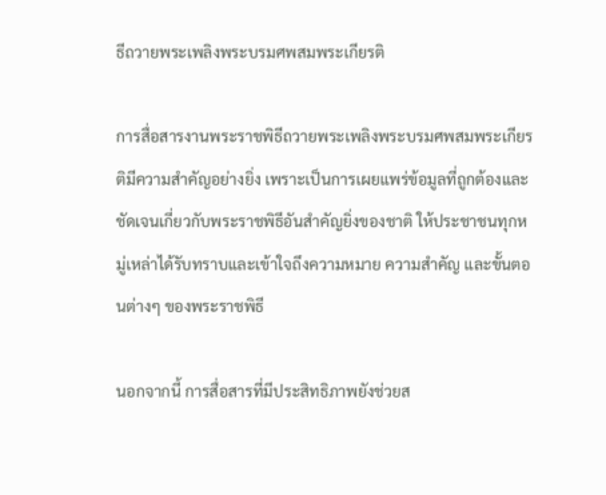ธีถวายพระเพลิงพระบรมศพสมพระเกียรติ

การสื่อสารงานพระราชพิธีถวายพระเพลิงพระบรมศพสมพระเกียรติมีความสำคัญอย่างยิ่ง เพราะเป็นการเผยแพร่ข้อมูลที่ถูกต้องและชัดเจนเกี่ยวกับพระราชพิธีอันสำคัญยิ่งของชาติ ให้ประชาชนทุกหมู่เหล่าได้รับทราบและเข้าใจถึงความหมาย ความสำคัญ และขั้นตอนต่างๆ ของพระราชพิธี

นอกจากนี้ การสื่อสารที่มีประสิทธิภาพยังช่วยส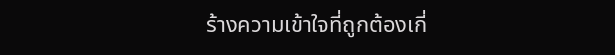ร้างความเข้าใจที่ถูกต้องเกี่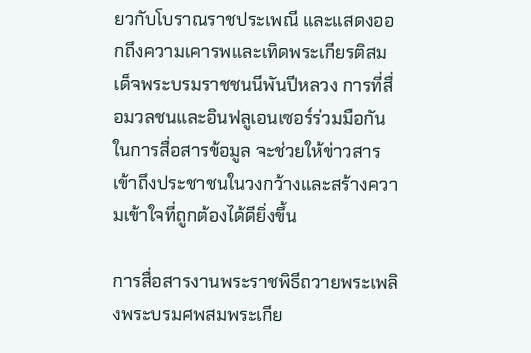ยวกับโบราณราชประเพณี และแสดงออกถึงความเคารพและเทิดพระเกียรติสมเด็จพระบรมราชชนนีพันปีหลวง การที่สื่อมวลชนและอินฟลูเอนเซอร์ร่วมมือกันในการสื่อสารข้อมูล จะช่วยให้ข่าวสารเข้าถึงประชาชนในวงกว้างและสร้างความเข้าใจที่ถูกต้องได้ดียิ่งขึ้น

การสื่อสารงานพระราชพิธีถวายพระเพลิงพระบรมศพสมพระเกีย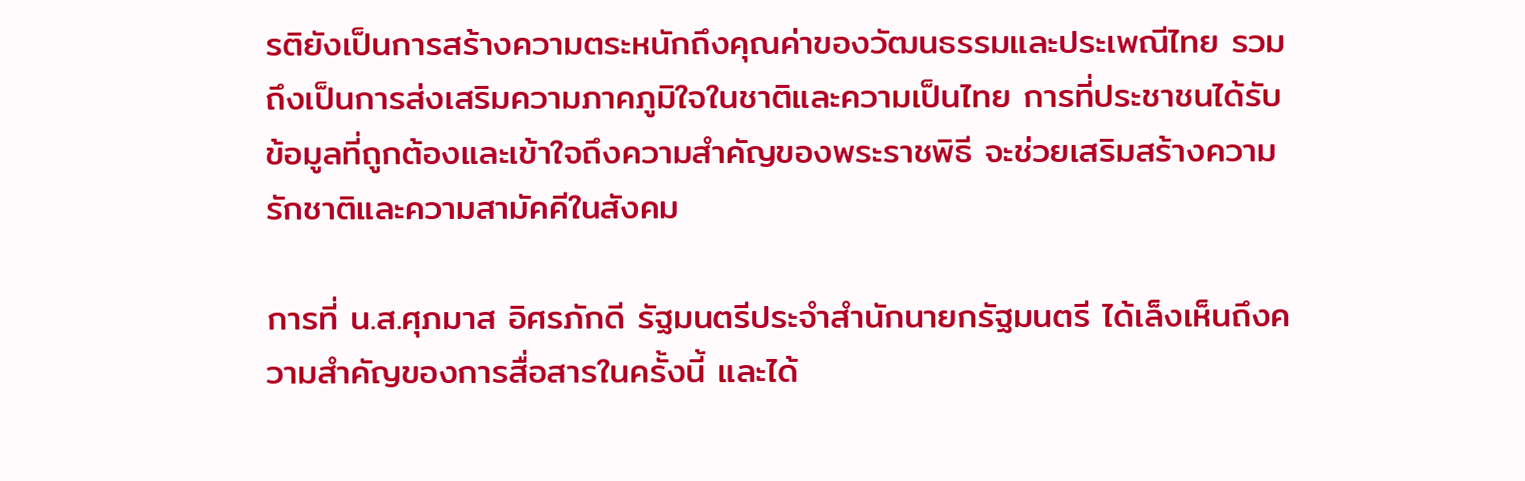รติยังเป็นการสร้างความตระหนักถึงคุณค่าของวัฒนธรรมและประเพณีไทย รวมถึงเป็นการส่งเสริมความภาคภูมิใจในชาติและความเป็นไทย การที่ประชาชนได้รับข้อมูลที่ถูกต้องและเข้าใจถึงความสำคัญของพระราชพิธี จะช่วยเสริมสร้างความรักชาติและความสามัคคีในสังคม

การที่ น.ส.ศุภมาส อิศรภักดี รัฐมนตรีประจำสำนักนายกรัฐมนตรี ได้เล็งเห็นถึงความสำคัญของการสื่อสารในครั้งนี้ และได้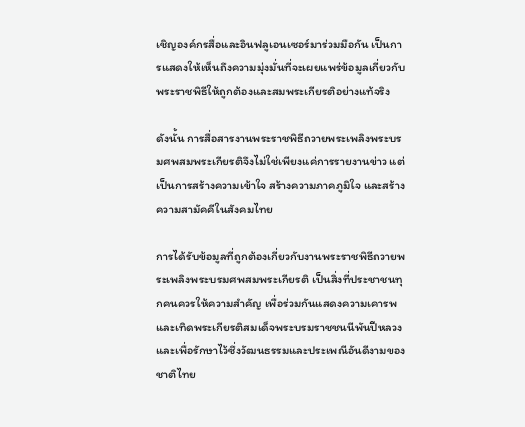เชิญองค์กรสื่อและอินฟลูเอนเซอร์มาร่วมมือกัน เป็นการแสดงให้เห็นถึงความมุ่งมั่นที่จะเผยแพร่ข้อมูลเกี่ยวกับพระราชพิธีให้ถูกต้องและสมพระเกียรติอย่างแท้จริง

ดังนั้น การสื่อสารงานพระราชพิธีถวายพระเพลิงพระบรมศพสมพระเกียรติจึงไม่ใช่เพียงแค่การรายงานข่าว แต่เป็นการสร้างความเข้าใจ สร้างความภาคภูมิใจ และสร้างความสามัคคีในสังคมไทย

การได้รับข้อมูลที่ถูกต้องเกี่ยวกับงานพระราชพิธีถวายพระเพลิงพระบรมศพสมพระเกียรติ เป็นสิ่งที่ประชาชนทุกคนควรให้ความสำคัญ เพื่อร่วมกันแสดงความเคารพและเทิดพระเกียรติสมเด็จพระบรมราชชนนีพันปีหลวง และเพื่อรักษาไว้ซึ่งวัฒนธรรมและประเพณีอันดีงามของชาติไทย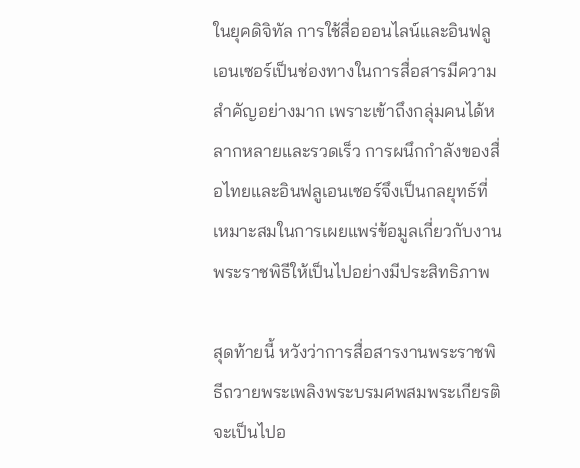ในยุคดิจิทัล การใช้สื่อออนไลน์และอินฟลูเอนเซอร์เป็นช่องทางในการสื่อสารมีความสำคัญอย่างมาก เพราะเข้าถึงกลุ่มคนได้หลากหลายและรวดเร็ว การผนึกกำลังของสื่อไทยและอินฟลูเอนเซอร์จึงเป็นกลยุทธ์ที่เหมาะสมในการเผยแพร่ข้อมูลเกี่ยวกับงานพระราชพิธีให้เป็นไปอย่างมีประสิทธิภาพ

สุดท้ายนี้ หวังว่าการสื่อสารงานพระราชพิธีถวายพระเพลิงพระบรมศพสมพระเกียรติ จะเป็นไปอ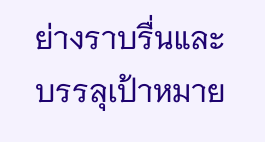ย่างราบรื่นและบรรลุเป้าหมาย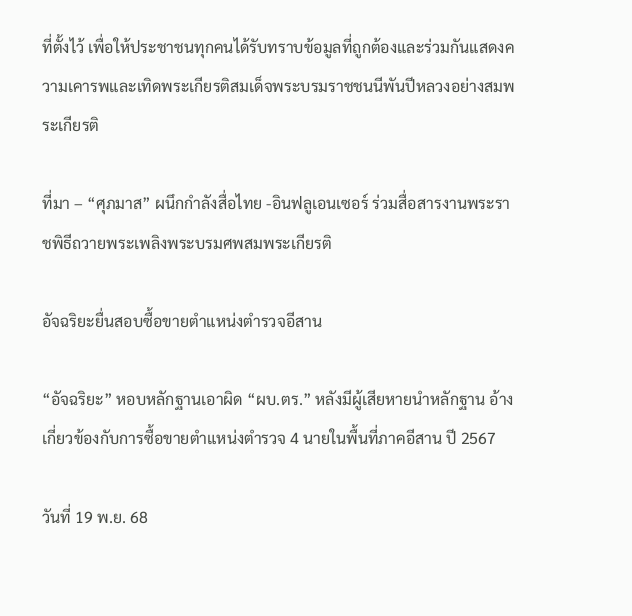ที่ตั้งไว้ เพื่อให้ประชาชนทุกคนได้รับทราบข้อมูลที่ถูกต้องและร่วมกันแสดงความเคารพและเทิดพระเกียรติสมเด็จพระบรมราชชนนีพันปีหลวงอย่างสมพระเกียรติ

ที่มา – “ศุภมาส” ผนึกกำลังสื่อไทย -อินฟลูเอนเซอร์ ร่วมสื่อสารงานพระราชพิธีถวายพระเพลิงพระบรมศพสมพระเกียรติ

อัจฉริยะยื่นสอบซื้อขายตำแหน่งตำรวจอีสาน

“อัจฉริยะ” หอบหลักฐานเอาผิด “ผบ.ตร.” หลังมีผู้เสียหายนำหลักฐาน อ้างเกี่ยวข้องกับการซื้อขายตำแหน่งตำรวจ 4 นายในพื้นที่ภาคอีสาน ปี 2567

วันที่ 19 พ.ย. 68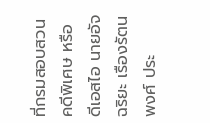ที่กรมสอบสวนคดีพิเศษ หรือ ดีเอสไอ นายอัจฉริยะ เรืองรัตนพงศ์ ประ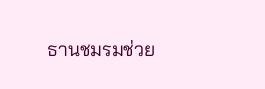ธานชมรมช่วย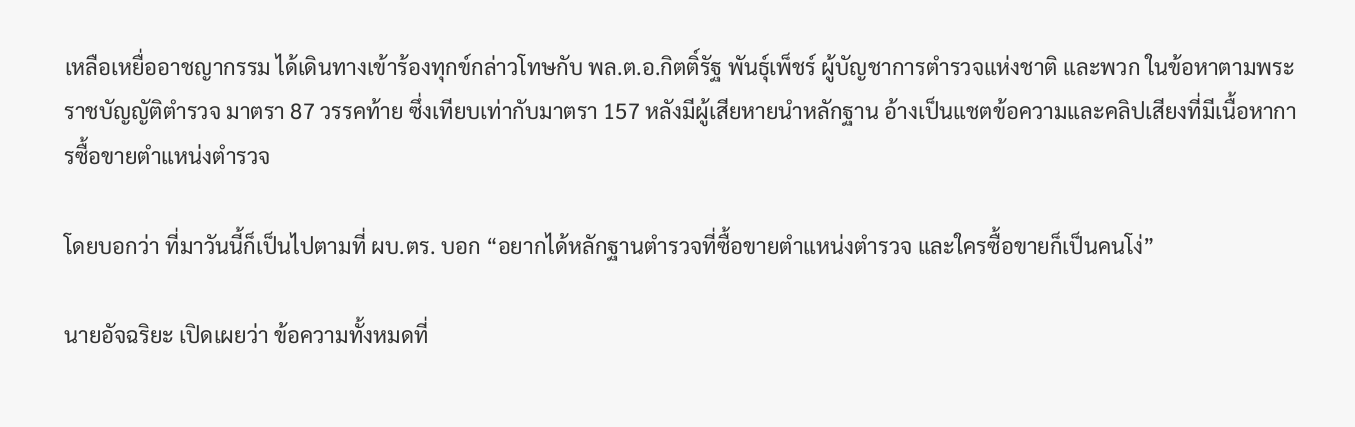เหลือเหยื่ออาชญากรรม ได้เดินทางเข้าร้องทุกข์กล่าวโทษกับ พล.ต.อ.กิตติ์รัฐ พันธุ์เพ็ชร์ ผู้บัญชาการตำรวจแห่งชาติ และพวก ในข้อหาตามพระราชบัญญัติตำรวจ มาตรา 87 วรรคท้าย ซึ่งเทียบเท่ากับมาตรา 157 หลังมีผู้เสียหายนำหลักฐาน อ้างเป็นแชตข้อความและคลิปเสียงที่มีเนื้อหาการซื้อขายตำแหน่งตำรวจ

โดยบอกว่า ที่มาวันนี้ก็เป็นไปตามที่ ผบ.ตร. บอก “อยากได้หลักฐานตำรวจที่ซื้อขายตำแหน่งตำรวจ และใครซื้อขายก็เป็นคนโง่”

นายอัจฉริยะ เปิดเผยว่า ข้อความทั้งหมดที่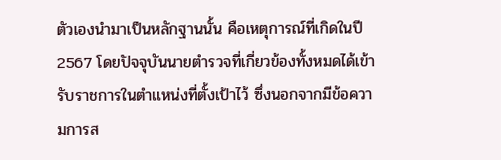ตัวเองนำมาเป็นหลักฐานนั้น คือเหตุการณ์ที่เกิดในปี 2567 โดยปัจจุบันนายตำรวจที่เกี่ยวข้องทั้งหมดได้เข้ารับราชการในตำแหน่งที่ตั้งเป้าไว้ ซึ่งนอกจากมีข้อความการส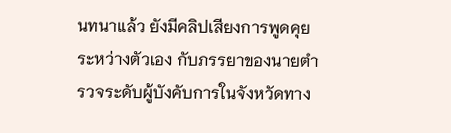นทนาแล้ว ยังมีคลิปเสียงการพูดคุยระหว่างตัวเอง กับภรรยาของนายตำรวจระดับผู้บังคับการในจังหวัดทาง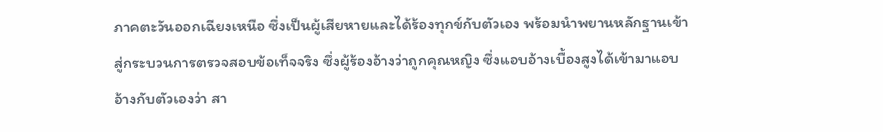ภาคตะวันออกเฉียงเหนือ ซึ่งเป็นผู้เสียหายและได้ร้องทุกข์กับตัวเอง พร้อมนำพยานหลักฐานเข้าสู่กระบวนการตรวจสอบข้อเท็จจริง ซึ่งผู้ร้องอ้างว่าถูกคุณหญิง ซึ่งแอบอ้างเบื้องสูงได้เข้ามาแอบอ้างกับตัวเองว่า สา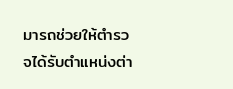มารถช่วยให้ตำรวจได้รับตำแหน่งต่า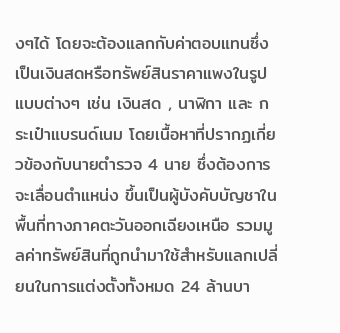งๆได้ โดยจะต้องแลกกับค่าตอบแทนซึ่งเป็นเงินสดหรือทรัพย์สินราคาแพงในรูปแบบต่างๆ เช่น เงินสด , นาฬิกา และ กระเป๋าแบรนด์เนม โดยเนื้อหาที่ปรากฏเกี่ยวข้องกับนายตำรวจ 4 นาย ซึ่งต้องการจะเลื่อนตำแหน่ง ขึ้นเป็นผู้บังคับบัญชาในพื้นที่ทางภาคตะวันออกเฉียงเหนือ รวมมูลค่าทรัพย์สินที่ถูกนำมาใช้สำหรับแลกเปลี่ยนในการแต่งตั้งทั้งหมด 24 ล้านบา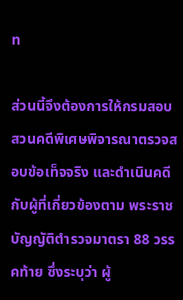ท

ส่วนนี้จึงต้องการให้กรมสอบสวนคดีพิเศษพิจารณาตรวจสอบข้อเท็จจริง และดำเนินคดีกับผู้ที่เกี่ยวข้องตาม พระราชบัญญัติตำรวจมาตรา 88 วรรคท้าย ซึ่งระบุว่า ผู้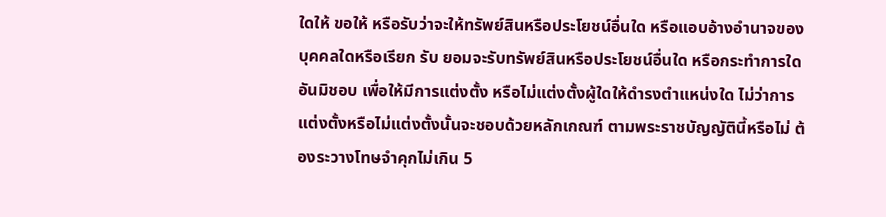ใดให้ ขอให้ หรือรับว่าจะให้ทรัพย์สินหรือประโยชน์อื่นใด หรือแอบอ้างอำนาจของบุคคลใดหรือเรียก รับ ยอมจะรับทรัพย์สินหรือประโยชน์อื่นใด หรือกระทำการใดอันมิชอบ เพื่อให้มีการแต่งตั้ง หรือไม่แต่งตั้งผู้ใดให้ดำรงตำแหน่งใด ไม่ว่าการแต่งตั้งหรือไม่แต่งตั้งนั้นจะชอบด้วยหลักเกณฑ์ ตามพระราชบัญญัตินี้หรือไม่ ต้องระวางโทษจำคุกไม่เกิน 5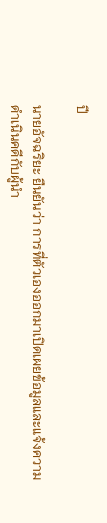ปี

นายอัจฉริยะ ยืนยันว่า การที่ตัวเองออกมาเปิดเผยข้อมูลและแจ้งความดำเนินคดีกับผู้นำ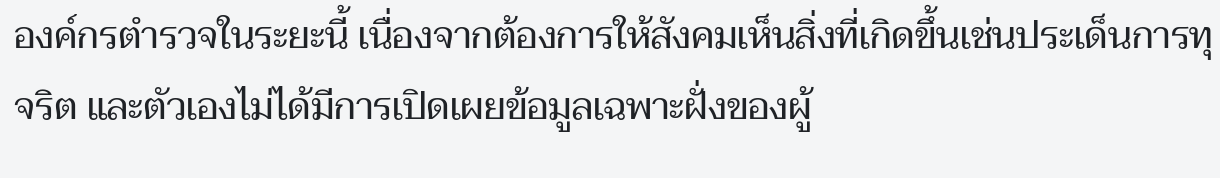องค์กรตำรวจในระยะนี้ เนื่องจากต้องการให้สังคมเห็นสิ่งที่เกิดขึ้นเช่นประเด็นการทุจริต และตัวเองไม่ได้มีการเปิดเผยข้อมูลเฉพาะฝั่งของผู้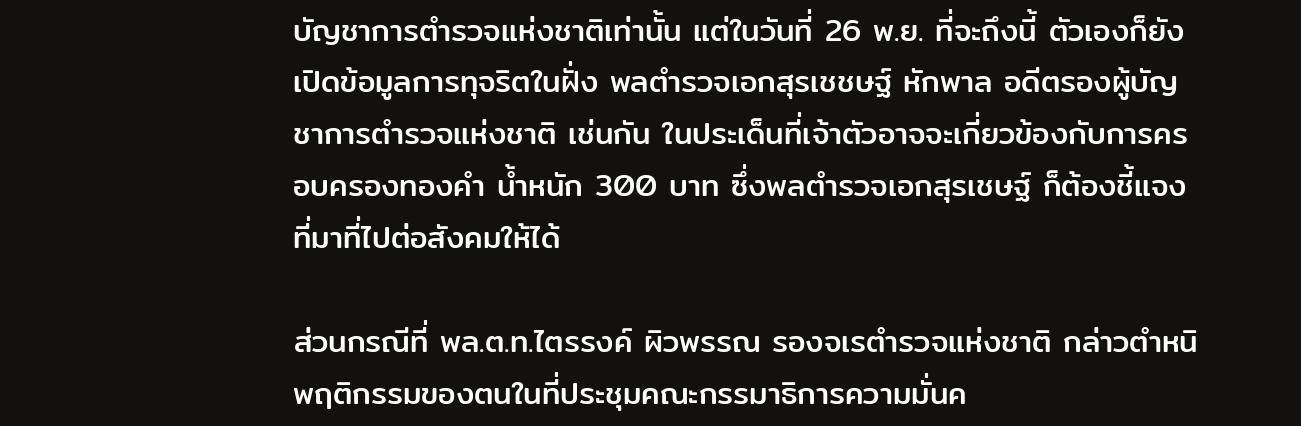บัญชาการตำรวจแห่งชาติเท่านั้น แต่ในวันที่ 26 พ.ย. ที่จะถึงนี้ ตัวเองก็ยังเปิดข้อมูลการทุจริตในฝั่ง พลตํารวจเอกสุรเชชษฐ์ หักพาล อดีตรองผู้บัญชาการตำรวจแห่งชาติ เช่นกัน ในประเด็นที่เจ้าตัวอาจจะเกี่ยวข้องกับการครอบครองทองคำ น้ำหนัก 300 บาท ซึ่งพลตํารวจเอกสุรเชษฐ์ ก็ต้องชี้แจงที่มาที่ไปต่อสังคมให้ได้

ส่วนกรณีที่ พล.ต.ท.ไตรรงค์ ผิวพรรณ รองจเรตำรวจแห่งชาติ กล่าวตำหนิพฤติกรรมของตนในที่ประชุมคณะกรรมาธิการความมั่นค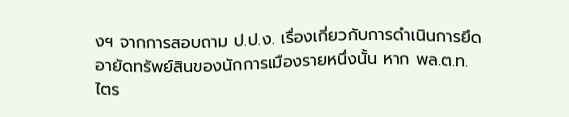งฯ จากการสอบถาม ป.ป.ง. เรื่องเกี่ยวกับการดำเนินการยึดอายัดทรัพย์สินของนักการเมืองรายหนึ่งนั้น หาก พล.ต.ท.ไตร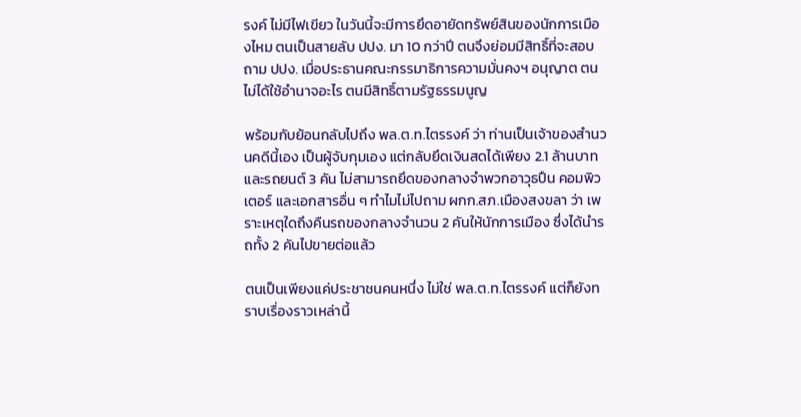รงค์ ไม่มีไฟเขียว ในวันนี้จะมีการยึดอายัดทรัพย์สินของนักการเมืองไหม ตนเป็นสายลับ ปปง. มา 10 กว่าปี ตนจึงย่อมมีสิทธิ์ที่จะสอบถาม ปปง. เมื่อประธานคณะกรรมาธิการความมั่นคงฯ อนุญาต ตนไม่ได้ใช้อำนาจอะไร ตนมีสิทธิ์ตามรัฐธรรมนูญ

พร้อมกับย้อนกลับไปถึง พล.ต.ท.ไตรรงค์ ว่า ท่านเป็นเจ้าของสำนวนคดีนี้เอง เป็นผู้จับกุมเอง แต่กลับยึดเงินสดได้เพียง 2.1 ล้านบาท และรถยนต์ 3 คัน ไม่สามารถยึดของกลางจำพวกอาวุธปืน คอมพิวเตอร์ และเอกสารอื่น ๆ ทำไมไม่ไปถาม ผกก.สภ.เมืองสงขลา ว่า เพราะเหตุใดถึงคืนรถของกลางจำนวน 2 คันให้นักการเมือง ซึ่งได้นำรถทั้ง 2 คันไปขายต่อแล้ว

ตนเป็นเพียงแค่ประชาชนคนหนึ่ง ไม่ใช่ พล.ต.ท.ไตรรงค์ แต่ก็ยังทราบเรื่องราวเหล่านี้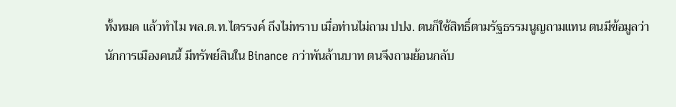ทั้งหมด แล้วทำไม พล.ต.ท.ไตรรงค์ ถึงไม่ทราบ เมื่อท่านไม่ถาม ปปง. ตนก็ใช้สิทธิ์ตามรัฐธรรมนูญถามแทน ตนมีข้อมูลว่านักการเมืองคนนี้ มีทรัพย์สินใน Binance กว่าพันล้านบาท ตนจึงถามย้อนกลับ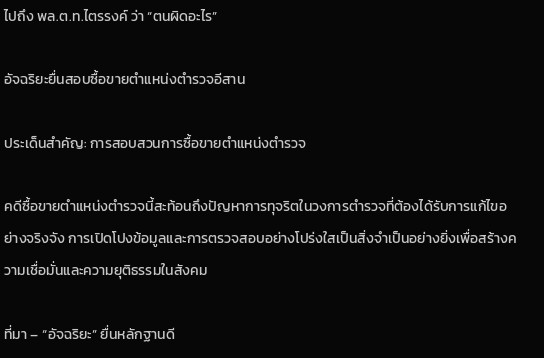ไปถึง พล.ต.ท.ไตรรงค์ ว่า “ตนผิดอะไร”

อัจฉริยะยื่นสอบซื้อขายตำแหน่งตำรวจอีสาน

ประเด็นสำคัญ: การสอบสวนการซื้อขายตำแหน่งตำรวจ

คดีซื้อขายตำแหน่งตำรวจนี้สะท้อนถึงปัญหาการทุจริตในวงการตำรวจที่ต้องได้รับการแก้ไขอย่างจริงจัง การเปิดโปงข้อมูลและการตรวจสอบอย่างโปร่งใสเป็นสิ่งจำเป็นอย่างยิ่งเพื่อสร้างความเชื่อมั่นและความยุติธรรมในสังคม

ที่มา – “อัจฉริยะ” ยื่นหลักฐานดี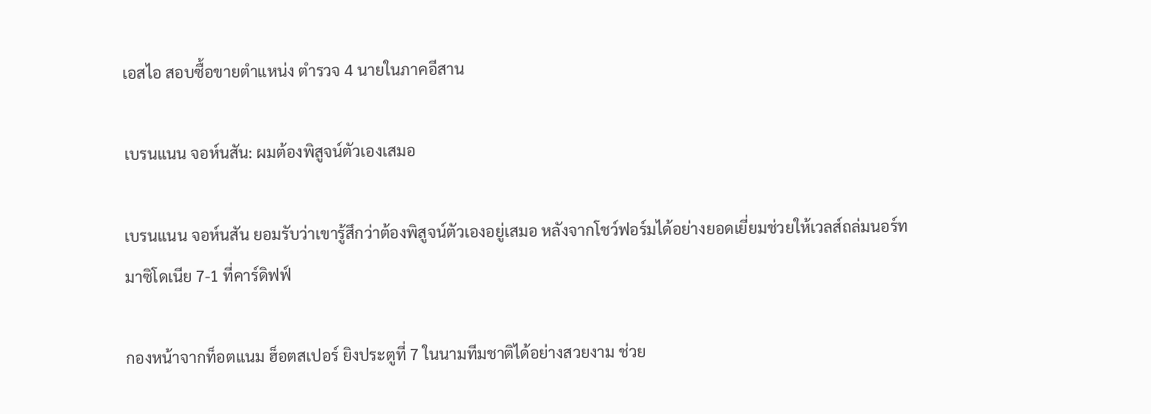เอสไอ สอบซื้อขายตำแหน่ง ตำรวจ 4 นายในภาคอีสาน

เบรนแนน จอห์นสัน: ผมต้องพิสูจน์ตัวเองเสมอ

เบรนแนน จอห์นสัน ยอมรับว่าเขารู้สึกว่าต้องพิสูจน์ตัวเองอยู่เสมอ หลังจากโชว์ฟอร์มได้อย่างยอดเยี่ยมช่วยให้เวลส์ถล่มนอร์ทมาซิโดเนีย 7-1 ที่คาร์ดิฟฟ์

กองหน้าจากท็อตแนม ฮ็อตสเปอร์ ยิงประตูที่ 7 ในนามทีมชาติได้อย่างสวยงาม ช่วย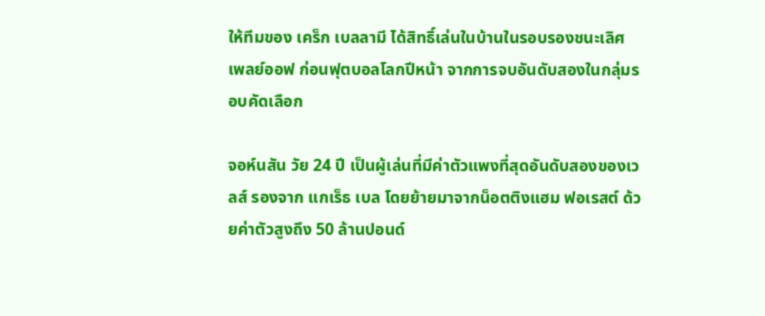ให้ทีมของ เคร็ก เบลลามี ได้สิทธิ์เล่นในบ้านในรอบรองชนะเลิศ เพลย์ออฟ ก่อนฟุตบอลโลกปีหน้า จากการจบอันดับสองในกลุ่มรอบคัดเลือก

จอห์นสัน วัย 24 ปี เป็นผู้เล่นที่มีค่าตัวแพงที่สุดอันดับสองของเวลส์ รองจาก แกเร็ธ เบล โดยย้ายมาจากน็อตติงแฮม ฟอเรสต์ ด้วยค่าตัวสูงถึง 50 ล้านปอนด์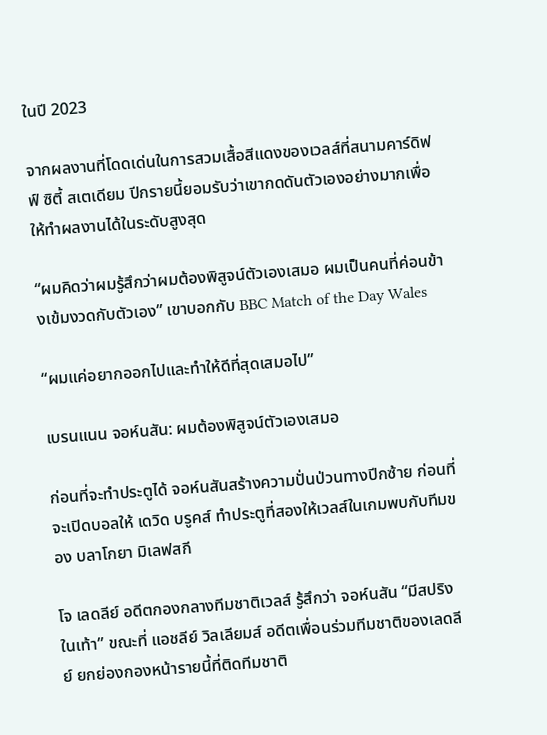ในปี 2023

จากผลงานที่โดดเด่นในการสวมเสื้อสีแดงของเวลส์ที่สนามคาร์ดิฟฟ์ ซิตี้ สเตเดียม ปีกรายนี้ยอมรับว่าเขากดดันตัวเองอย่างมากเพื่อให้ทำผลงานได้ในระดับสูงสุด

“ผมคิดว่าผมรู้สึกว่าผมต้องพิสูจน์ตัวเองเสมอ ผมเป็นคนที่ค่อนข้างเข้มงวดกับตัวเอง” เขาบอกกับ BBC Match of the Day Wales

“ผมแค่อยากออกไปและทำให้ดีที่สุดเสมอไป”

เบรนแนน จอห์นสัน: ผมต้องพิสูจน์ตัวเองเสมอ

ก่อนที่จะทำประตูได้ จอห์นสันสร้างความปั่นป่วนทางปีกซ้าย ก่อนที่จะเปิดบอลให้ เดวิด บรูคส์ ทำประตูที่สองให้เวลส์ในเกมพบกับทีมของ บลาโกยา มิเลฟสกี

โจ เลดลีย์ อดีตกองกลางทีมชาติเวลส์ รู้สึกว่า จอห์นสัน “มีสปริงในเท้า” ขณะที่ แอชลีย์ วิลเลียมส์ อดีตเพื่อนร่วมทีมชาติของเลดลีย์ ยกย่องกองหน้ารายนี้ที่ติดทีมชาติ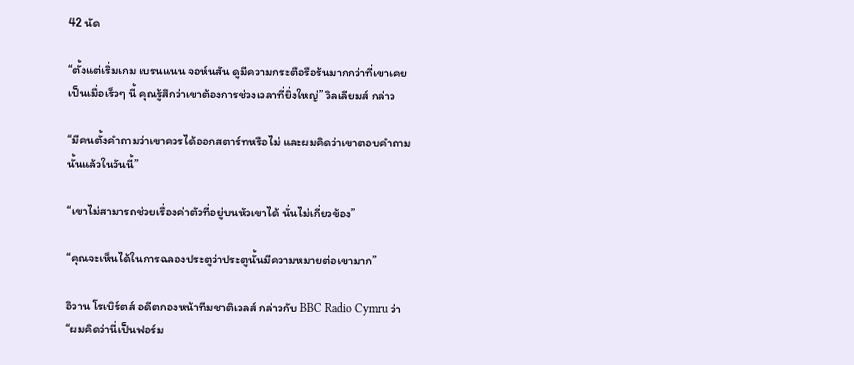42 นัด

“ตั้งแต่เริ่มเกม เบรนแนน จอห์นสัน ดูมีความกระตือรือร้นมากกว่าที่เขาเคยเป็นเมื่อเร็วๆ นี้ คุณรู้สึกว่าเขาต้องการช่วงเวลาที่ยิ่งใหญ่” วิลเลียมส์ กล่าว

“มีคนตั้งคำถามว่าเขาควรได้ออกสตาร์ทหรือไม่ และผมคิดว่าเขาตอบคำถามนั้นแล้วในวันนี้”

“เขาไม่สามารถช่วยเรื่องค่าตัวที่อยู่บนหัวเขาได้ นั่นไม่เกี่ยวข้อง”

“คุณจะเห็นได้ในการฉลองประตูว่าประตูนั้นมีความหมายต่อเขามาก”

อิวาน โรเบิร์ตส์ อดีตกองหน้าทีมชาติเวลส์ กล่าวกับ BBC Radio Cymru ว่า “ผมคิดว่านี่เป็นฟอร์ม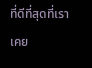ที่ดีที่สุดที่เราเคย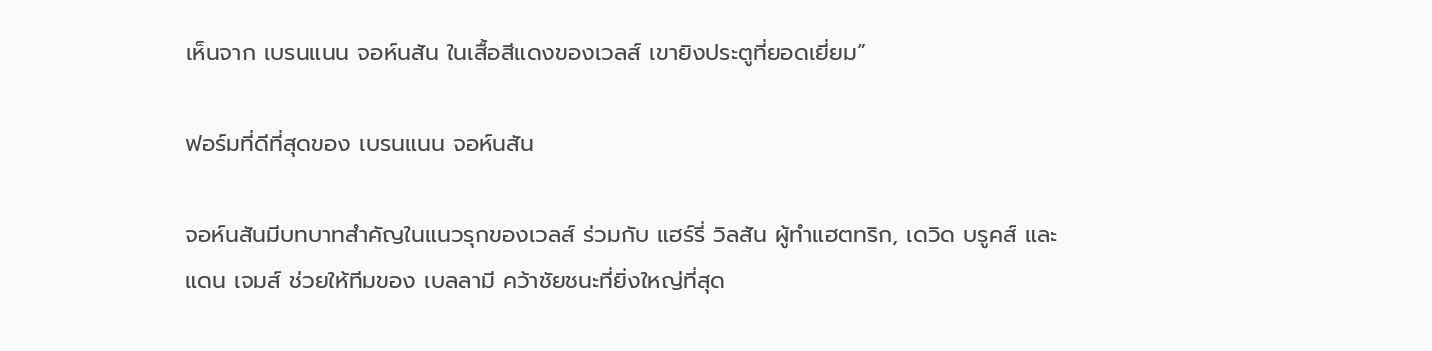เห็นจาก เบรนแนน จอห์นสัน ในเสื้อสีแดงของเวลส์ เขายิงประตูที่ยอดเยี่ยม”

ฟอร์มที่ดีที่สุดของ เบรนแนน จอห์นสัน

จอห์นสันมีบทบาทสำคัญในแนวรุกของเวลส์ ร่วมกับ แฮร์รี่ วิลสัน ผู้ทำแฮตทริก, เดวิด บรูคส์ และ แดน เจมส์ ช่วยให้ทีมของ เบลลามี คว้าชัยชนะที่ยิ่งใหญ่ที่สุด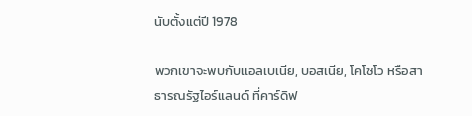นับตั้งแต่ปี 1978

พวกเขาจะพบกับแอลเบเนีย, บอสเนีย, โคโซโว หรือสาธารณรัฐไอร์แลนด์ ที่คาร์ดิฟ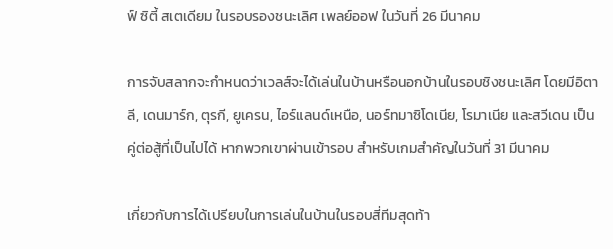ฟ์ ซิตี้ สเตเดียม ในรอบรองชนะเลิศ เพลย์ออฟ ในวันที่ 26 มีนาคม

การจับสลากจะกำหนดว่าเวลส์จะได้เล่นในบ้านหรือนอกบ้านในรอบชิงชนะเลิศ โดยมีอิตาลี, เดนมาร์ก, ตุรกี, ยูเครน, ไอร์แลนด์เหนือ, นอร์ทมาซิโดเนีย, โรมาเนีย และสวีเดน เป็นคู่ต่อสู้ที่เป็นไปได้ หากพวกเขาผ่านเข้ารอบ สำหรับเกมสำคัญในวันที่ 31 มีนาคม

เกี่ยวกับการได้เปรียบในการเล่นในบ้านในรอบสี่ทีมสุดท้า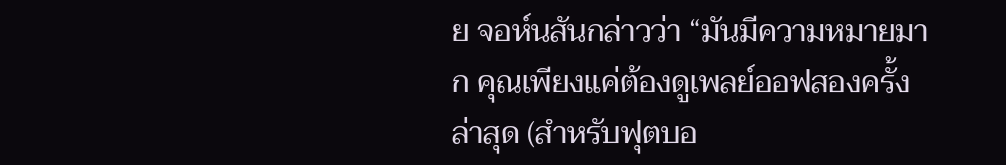ย จอห์นสันกล่าวว่า “มันมีความหมายมาก คุณเพียงแค่ต้องดูเพลย์ออฟสองครั้งล่าสุด (สำหรับฟุตบอ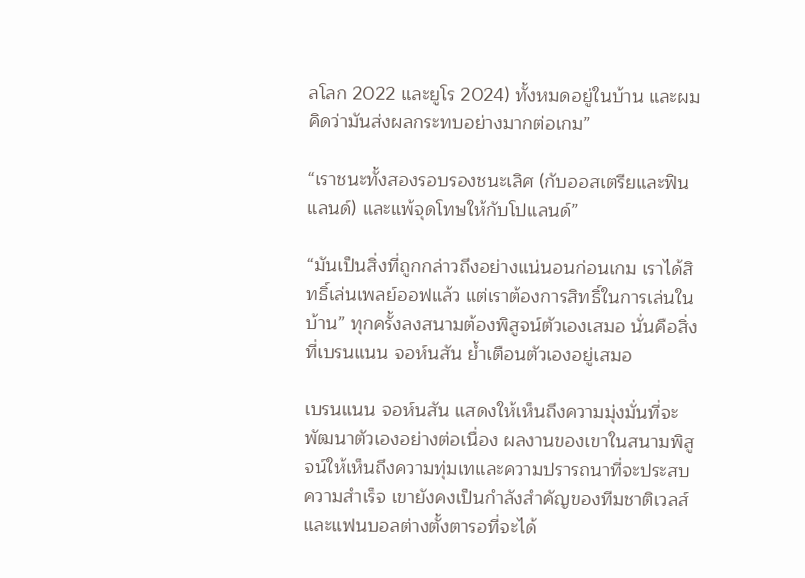ลโลก 2022 และยูโร 2024) ทั้งหมดอยู่ในบ้าน และผมคิดว่ามันส่งผลกระทบอย่างมากต่อเกม”

“เราชนะทั้งสองรอบรองชนะเลิศ (กับออสเตรียและฟินแลนด์) และแพ้จุดโทษให้กับโปแลนด์”

“มันเป็นสิ่งที่ถูกกล่าวถึงอย่างแน่นอนก่อนเกม เราได้สิทธิ์เล่นเพลย์ออฟแล้ว แต่เราต้องการสิทธิ์ในการเล่นในบ้าน” ทุกครั้งลงสนามต้องพิสูจน์ตัวเองเสมอ นั่นคือสิ่งที่เบรนแนน จอห์นสัน ย้ำเตือนตัวเองอยู่เสมอ

เบรนแนน จอห์นสัน แสดงให้เห็นถึงความมุ่งมั่นที่จะพัฒนาตัวเองอย่างต่อเนื่อง ผลงานของเขาในสนามพิสูจน์ให้เห็นถึงความทุ่มเทและความปรารถนาที่จะประสบความสำเร็จ เขายังคงเป็นกำลังสำคัญของทีมชาติเวลส์ และแฟนบอลต่างตั้งตารอที่จะได้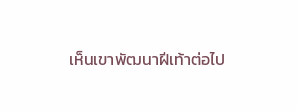เห็นเขาพัฒนาฝีเท้าต่อไป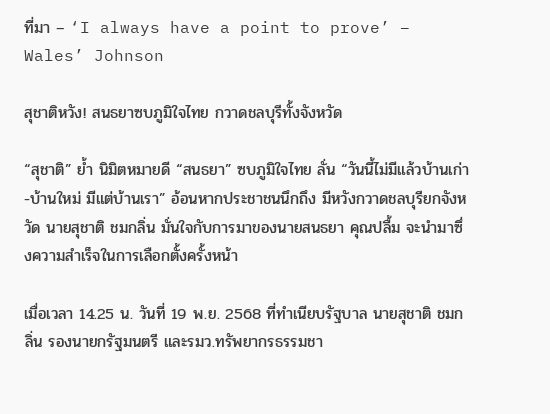ที่มา – ‘I always have a point to prove’ – Wales’ Johnson

สุชาติหวัง! สนธยาซบภูมิใจไทย กวาดชลบุรีทั้งจังหวัด

“สุชาติ” ย้ำ นิมิตหมายดี “สนธยา” ซบภูมิใจไทย ลั่น “วันนี้ไม่มีแล้วบ้านเก่า-บ้านใหม่ มีแต่บ้านเรา” อ้อนหากประชาชนนึกถึง มีหวังกวาดชลบุรียกจังหวัด นายสุชาติ ชมกลิ่น มั่นใจกับการมาของนายสนธยา คุณปลื้ม จะนำมาซึ่งความสำเร็จในการเลือกตั้งครั้งหน้า

เมื่อเวลา 14.25 น. วันที่ 19 พ.ย. 2568 ที่ทำเนียบรัฐบาล นายสุชาติ ชมกลิ่น รองนายกรัฐมนตรี และรมว.ทรัพยากรธรรมชา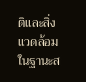ติและสิ่งแวดล้อม ในฐานะส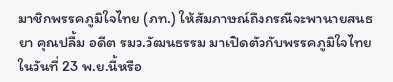มาชิกพรรคภูมิใจไทย (ภท.) ให้สัมภาษณ์ถึงกรณีจะพานายสนธยา คุณปลื้ม อดีต รมว.วัฒนธรรม มาเปิดตัวกับพรรคภูมิใจไทยในวันที่ 23 พ.ย.นี้หรือ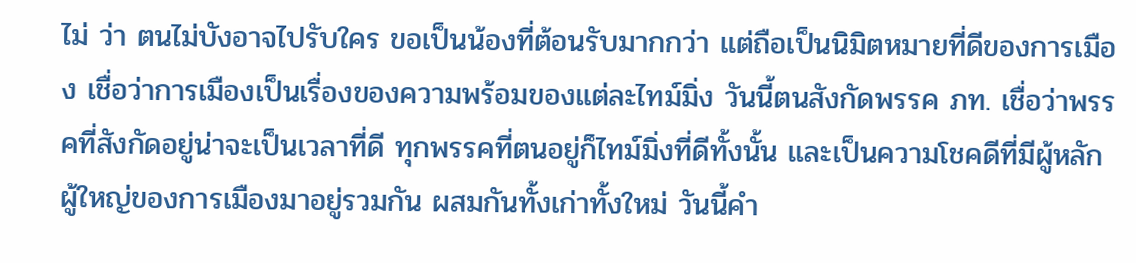ไม่ ว่า ตนไม่บังอาจไปรับใคร ขอเป็นน้องที่ต้อนรับมากกว่า แต่ถือเป็นนิมิตหมายที่ดีของการเมือง เชื่อว่าการเมืองเป็นเรื่องของความพร้อมของแต่ละไทม์มิ่ง วันนี้ตนสังกัดพรรค ภท. เชื่อว่าพรรคที่สังกัดอยู่น่าจะเป็นเวลาที่ดี ทุกพรรคที่ตนอยู่ก็ไทม์มิ่งที่ดีทั้งนั้น และเป็นความโชคดีที่มีผู้หลักผู้ใหญ่ของการเมืองมาอยู่รวมกัน ผสมกันทั้งเก่าทั้งใหม่ วันนี้คำ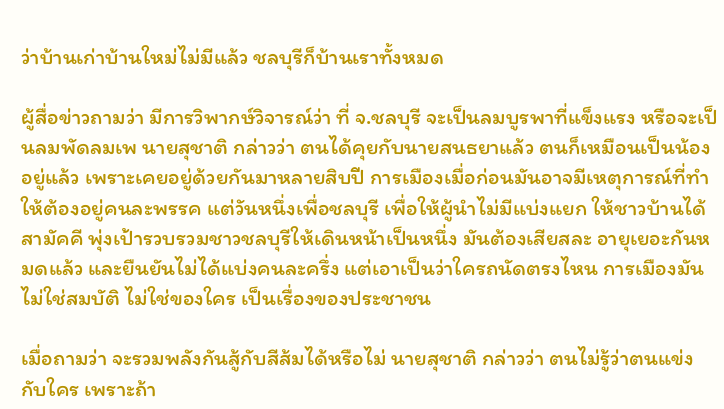ว่าบ้านเก่าบ้านใหม่ไม่มีแล้ว ชลบุรีก็บ้านเราทั้งหมด

ผู้สื่อข่าวถามว่า มีการวิพากษ์วิจารณ์ว่า ที่ จ.ชลบุรี จะเป็นลมบูรพาที่แข็งแรง หรือจะเป็นลมพัดลมเพ นายสุชาติ กล่าวว่า ตนได้คุยกับนายสนธยาแล้ว ตนก็เหมือนเป็นน้องอยู่แล้ว เพราะเคยอยู่ด้วยกันมาหลายสิบปี การเมืองเมื่อก่อนมันอาจมีเหตุการณ์ที่ทำให้ต้องอยู่คนละพรรค แต่วันหนึ่งเพื่อชลบุรี เพื่อให้ผู้นำไม่มีแบ่งแยก ให้ชาวบ้านได้สามัคคี พุ่งเป้ารวบรวมชาวชลบุรีให้เดินหน้าเป็นหนึ่ง มันต้องเสียสละ อายุเยอะกันหมดแล้ว และยืนยันไม่ได้แบ่งคนละครึ่ง แต่เอาเป็นว่าใครถนัดตรงไหน การเมืองมันไม่ใช่สมบัติ ไม่ใช่ของใคร เป็นเรื่องของประชาชน

เมื่อถามว่า จะรวมพลังกันสู้กับสีส้มได้หรือไม่ นายสุชาติ กล่าวว่า ตนไม่รู้ว่าตนแข่งกับใคร เพราะถ้า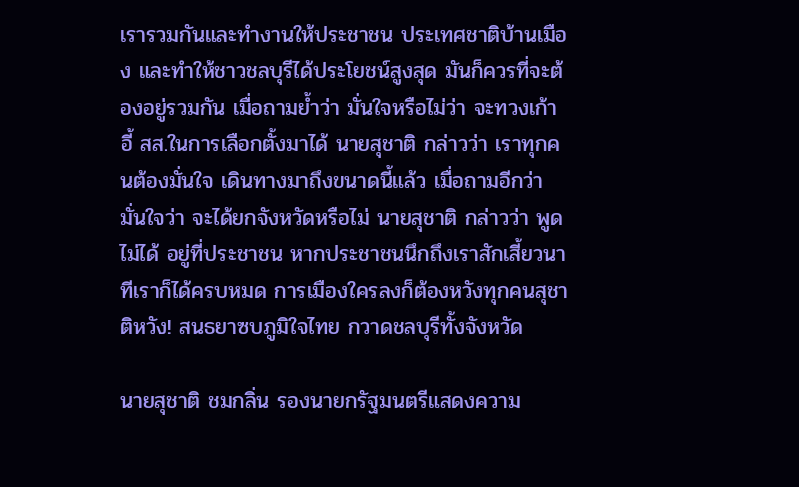เรารวมกันและทำงานให้ประชาชน ประเทศชาติบ้านเมือง และทำให้ชาวชลบุรีได้ประโยชน์สูงสุด มันก็ควรที่จะต้องอยู่รวมกัน เมื่อถามย้ำว่า มั่นใจหรือไม่ว่า จะทวงเก้าอี้ สส.ในการเลือกตั้งมาได้ นายสุชาติ กล่าวว่า เราทุกคนต้องมั่นใจ เดินทางมาถึงขนาดนี้แล้ว เมื่อถามอีกว่า มั่นใจว่า จะได้ยกจังหวัดหรือไม่ นายสุชาติ กล่าวว่า พูดไม่ได้ อยู่ที่ประชาชน หากประชาชนนึกถึงเราสักเสี้ยวนาทีเราก็ได้ครบหมด การเมืองใครลงก็ต้องหวังทุกคนสุชาติหวัง! สนธยาซบภูมิใจไทย กวาดชลบุรีทั้งจังหวัด

นายสุชาติ ชมกลิ่น รองนายกรัฐมนตรีแสดงความ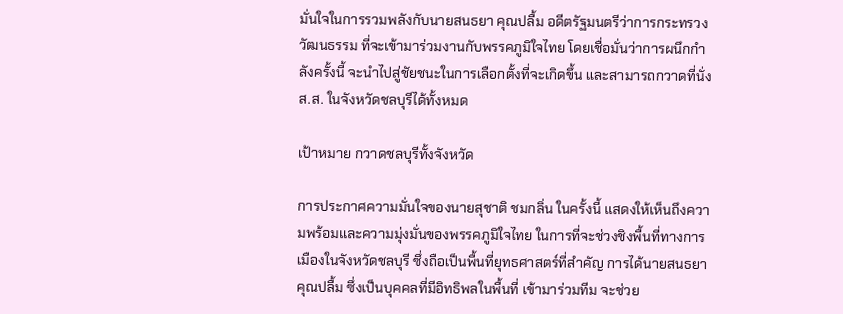มั่นใจในการรวมพลังกับนายสนธยา คุณปลื้ม อดีตรัฐมนตรีว่าการกระทรวงวัฒนธรรม ที่จะเข้ามาร่วมงานกับพรรคภูมิใจไทย โดยเชื่อมั่นว่าการผนึกกำลังครั้งนี้ จะนำไปสู่ชัยชนะในการเลือกตั้งที่จะเกิดขึ้น และสามารถกวาดที่นั่ง ส.ส. ในจังหวัดชลบุรีได้ทั้งหมด

เป้าหมาย กวาดชลบุรีทั้งจังหวัด

การประกาศความมั่นใจของนายสุชาติ ชมกลิ่น ในครั้งนี้ แสดงให้เห็นถึงความพร้อมและความมุ่งมั่นของพรรคภูมิใจไทย ในการที่จะช่วงชิงพื้นที่ทางการเมืองในจังหวัดชลบุรี ซึ่งถือเป็นพื้นที่ยุทธศาสตร์ที่สำคัญ การได้นายสนธยา คุณปลื้ม ซึ่งเป็นบุคคลที่มีอิทธิพลในพื้นที่ เข้ามาร่วมทีม จะช่วย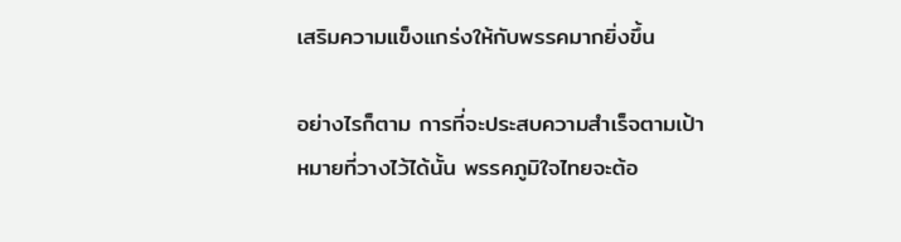เสริมความแข็งแกร่งให้กับพรรคมากยิ่งขึ้น

อย่างไรก็ตาม การที่จะประสบความสำเร็จตามเป้าหมายที่วางไว้ได้นั้น พรรคภูมิใจไทยจะต้อ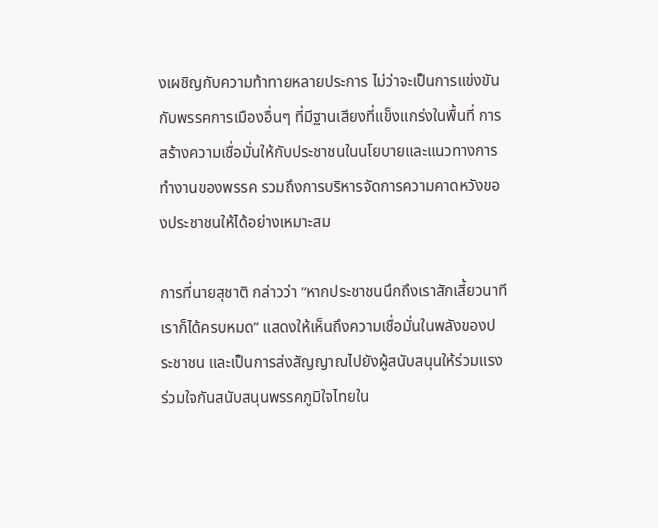งเผชิญกับความท้าทายหลายประการ ไม่ว่าจะเป็นการแข่งขันกับพรรคการเมืองอื่นๆ ที่มีฐานเสียงที่แข็งแกร่งในพื้นที่ การสร้างความเชื่อมั่นให้กับประชาชนในนโยบายและแนวทางการทำงานของพรรค รวมถึงการบริหารจัดการความคาดหวังของประชาชนให้ได้อย่างเหมาะสม

การที่นายสุชาติ กล่าวว่า “หากประชาชนนึกถึงเราสักเสี้ยวนาทีเราก็ได้ครบหมด” แสดงให้เห็นถึงความเชื่อมั่นในพลังของประชาชน และเป็นการส่งสัญญาณไปยังผู้สนับสนุนให้ร่วมแรงร่วมใจกันสนับสนุนพรรคภูมิใจไทยใน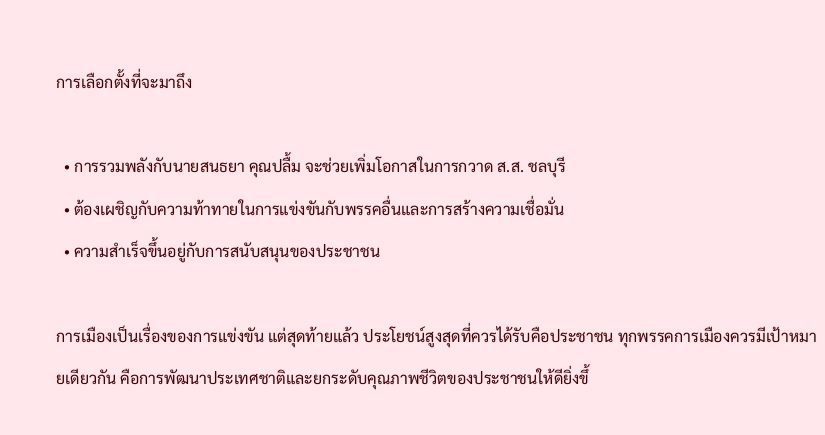การเลือกตั้งที่จะมาถึง

  • การรวมพลังกับนายสนธยา คุณปลื้ม จะช่วยเพิ่มโอกาสในการกวาด ส.ส. ชลบุรี
  • ต้องเผชิญกับความท้าทายในการแข่งขันกับพรรคอื่นและการสร้างความเชื่อมั่น
  • ความสำเร็จขึ้นอยู่กับการสนับสนุนของประชาชน

การเมืองเป็นเรื่องของการแข่งขัน แต่สุดท้ายแล้ว ประโยชน์สูงสุดที่ควรได้รับคือประชาชน ทุกพรรคการเมืองควรมีเป้าหมายเดียวกัน คือการพัฒนาประเทศชาติและยกระดับคุณภาพชีวิตของประชาชนให้ดียิ่งขึ้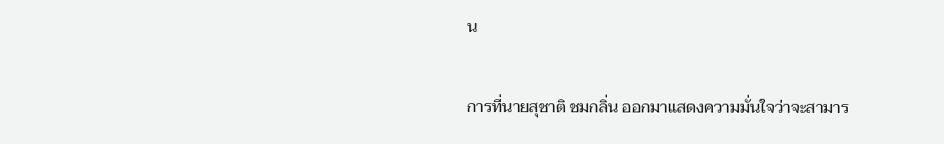น

การที่นายสุชาติ ชมกลิ่น ออกมาแสดงความมั่นใจว่าจะสามาร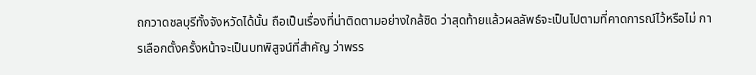ถกวาดชลบุรีทั้งจังหวัดได้นั้น ถือเป็นเรื่องที่น่าติดตามอย่างใกล้ชิด ว่าสุดท้ายแล้วผลลัพธ์จะเป็นไปตามที่คาดการณ์ไว้หรือไม่ การเลือกตั้งครั้งหน้าจะเป็นบทพิสูจน์ที่สำคัญ ว่าพรร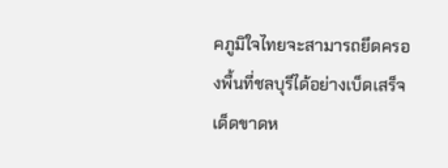คภูมิใจไทยจะสามารถยึดครองพื้นที่ชลบุรีได้อย่างเบ็ดเสร็จเด็ดขาดห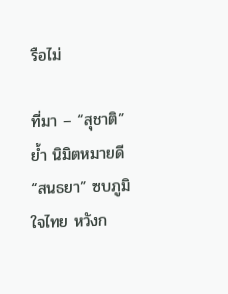รือไม่

ที่มา – “สุชาติ” ย้ำ นิมิตหมายดี “สนธยา” ซบภูมิใจไทย หวังก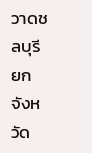วาดชลบุรี ยกจังหวัด